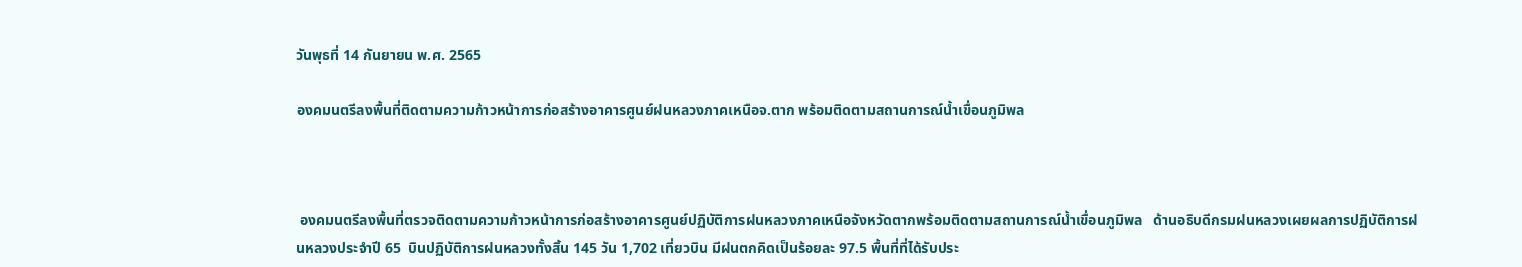วันพุธที่ 14 กันยายน พ.ศ. 2565

องคมนตรีลงพื้นที่ติดตามความก้าวหน้าการก่อสร้างอาคารศูนย์ฝนหลวงภาคเหนือจ.ตาก พร้อมติดตามสถานการณ์น้ำเขื่อนภูมิพล



 องคมนตรีลงพื้นที่ตรวจติดตามความก้าวหน้าการก่อสร้างอาคารศูนย์ปฏิบัติการฝนหลวงภาคเหนือจังหวัดตากพร้อมติดตามสถานการณ์น้ำเขื่อนภูมิพล   ด้านอธิบดีกรมฝนหลวงเผยผลการปฏิบัติการฝนหลวงประจำปี 65  บินปฏิบัติการฝนหลวงทั้งสิ้น 145 วัน 1,702 เที่ยวบิน มีฝนตกคิดเป็นร้อยละ 97.5 พื้นที่ที่ได้รับประ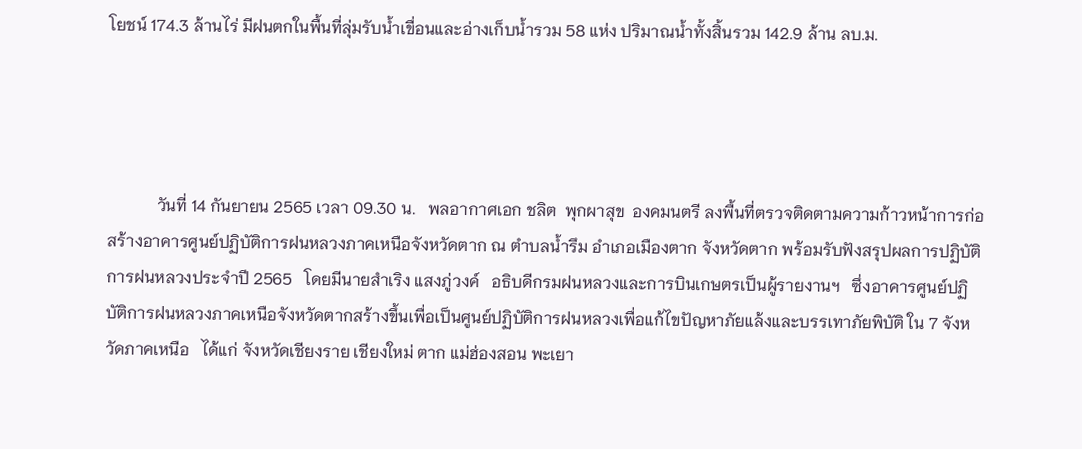โยชน์ 174.3 ล้านไร่ มีฝนตกในพื้นที่ลุ่มรับน้ำเขื่อนและอ่างเก็บน้ำรวม 58 แห่ง ปริมาณน้ำทั้งสิ้นรวม 142.9 ล้าน ลบ.ม.




            วันที่ 14 กันยายน 2565 เวลา 09.30 น.   พลอากาศเอก ชลิต  พุกผาสุข  องคมนตรี ลงพื้นที่ตรวจติดตามความก้าวหน้าการก่อสร้างอาคารศูนย์ปฏิบัติการฝนหลวงภาคเหนือจังหวัดตาก ณ ตำบลน้ำรึม อำเภอเมืองตาก จังหวัดตาก พร้อมรับฟังสรุปผลการปฏิบัติการฝนหลวงประจำปี 2565   โดยมีนายสำเริง แสงภู่วงค์   อธิบดีกรมฝนหลวงและการบินเกษตรเป็นผู้รายงานฯ   ซึ่งอาคารศูนย์ปฏิบัติการฝนหลวงภาคเหนือจังหวัดตากสร้างขึ้นเพื่อเป็นศูนย์ปฏิบัติการฝนหลวงเพื่อแก้ไขปัญหาภัยแล้งและบรรเทาภัยพิบัติ ใน 7 จังหวัดภาคเหนือ   ได้แก่ จังหวัดเชียงราย เชียงใหม่ ตาก แม่ฮ่องสอน พะเยา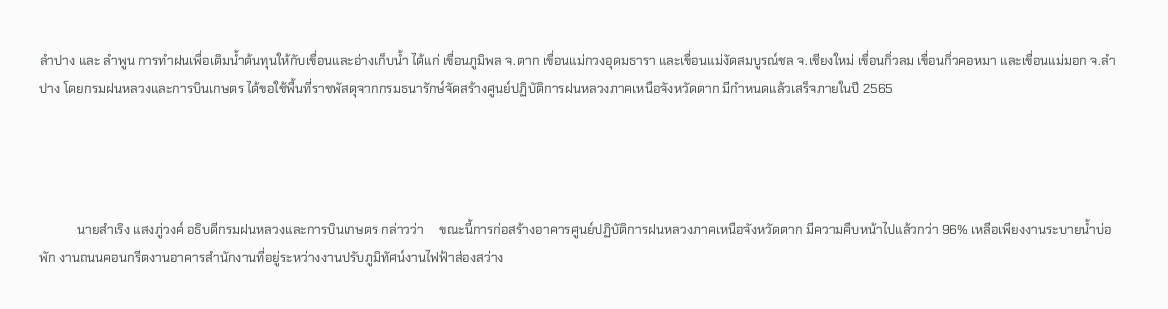ลำปาง และ ลำพูน การทำฝนเพื่อเติมน้ำต้นทุนให้กับเขื่อนและอ่างเก็บน้ำ ได้แก่ เขื่อนภูมิพล จ.ตาก เขื่อนแม่กวงอุดมธารา และเขื่อนแม่งัดสมบูรณ์ชล จ.เชียงใหม่ เขื่อนกิ่วลม เขื่อนกิ่วคอหมา และเขื่อนแม่มอก จ.ลำปาง โดยกรมฝนหลวงและการบินเกษตร ได้ขอใช้พื้นที่ราชพัสดุจากกรมธนารักษ์จัดสร้างศูนย์ปฏิบัติการฝนหลวงภาคเหนือจังหวัดตาก มีกำหนดแล้วเสร็จภายในปี 2565




            นายสำเริง แสงภู่วงค์ อธิบดีกรมฝนหลวงและการบินเกษตร กล่าวว่า     ขณะนี้การก่อสร้างอาคารศูนย์ปฏิบัติการฝนหลวงภาคเหนือจังหวัดตาก มีความคืบหน้าไปแล้วกว่า 96% เหลือเพียงงานระบายน้ำบ่อพัก งานถนนคอนกรีตงานอาคารสำนักงานที่อยู่ระหว่างงานปรับภูมิทัศน์งานไฟฟ้าส่องสว่าง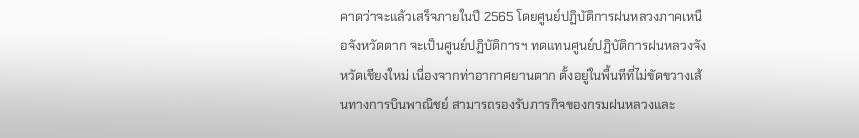คาดว่าจะแล้วเสร็จภายในปี 2565 โดยศูนย์ปฏิบัติการฝนหลวงภาคเหนือจังหวัดตาก จะเป็นศูนย์ปฏิบัติการฯ ทดแทนศูนย์ปฏิบัติการฝนหลวงจังหวัดเชียงใหม่ เนื่องจากท่าอากาศยานตาก ตั้งอยู่ในพื้นทีที่ไม่ขัดขวางเส้นทางการบินพาณิชย์ สามารถรองรับภารกิจของกรมฝนหลวงและ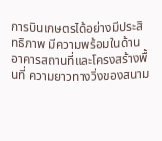การบินเกษตรได้อย่างมีประสิทธิภาพ มีความพร้อมในด้านอาคารสถานที่และโครงสร้างพื้นที่ ความยาวทางวิ่งของสนาม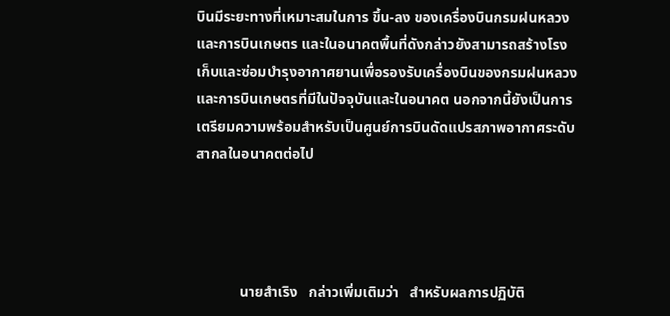บินมีระยะทางที่เหมาะสมในการ ขึ้น-ลง ของเครื่องบินกรมฝนหลวงและการบินเกษตร และในอนาคตพื้นที่ดังกล่าวยังสามารถสร้างโรงเก็บและซ่อมบำรุงอากาศยานเพื่อรองรับเครื่องบินของกรมฝนหลวงและการบินเกษตรที่มีในปัจจุบันและในอนาคต นอกจากนี้ยังเป็นการเตรียมความพร้อมสำหรับเป็นศูนย์การบินดัดแปรสภาพอากาศระดับสากลในอนาคตต่อไป




            นายสำเริง   กล่าวเพิ่มเติมว่า   สำหรับผลการปฏิบัติ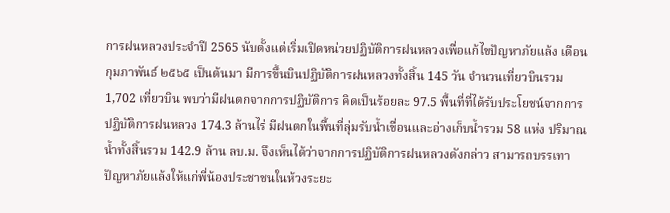การฝนหลวงประจำปี 2565 นับตั้งแต่เริ่มเปิดหน่วยปฏิบัติการฝนหลวงเพื่อแก้ไขปัญหาภัยแล้ง เดือนกุมภาพันธ์ ๒๕๖๕ เป็นต้นมา มีการขึ้นบินปฏิบัติการฝนหลวงทั้งสิ้น 145 วัน จำนวนเที่ยวบินรวม 1,702 เที่ยวบิน พบว่ามีฝนตกจากการปฏิบัติการ คิดเป็นร้อยละ 97.5 พื้นที่ที่ได้รับประโยชน์จากการปฏิบัติการฝนหลวง 174.3 ล้านไร่ มีฝนตกในพื้นที่ลุ่มรับน้ำเขื่อนและอ่างเก็บน้ำรวม 58 แห่ง ปริมาณน้ำทั้งสิ้นรวม 142.9 ล้าน ลบ.ม. จึงเห็นได้ว่าจากการปฏิบัติการฝนหลวงดังกล่าว สามารถบรรเทาปัญหาภัยแล้งให้แก่พี่น้องประชาชนในห้วงระยะ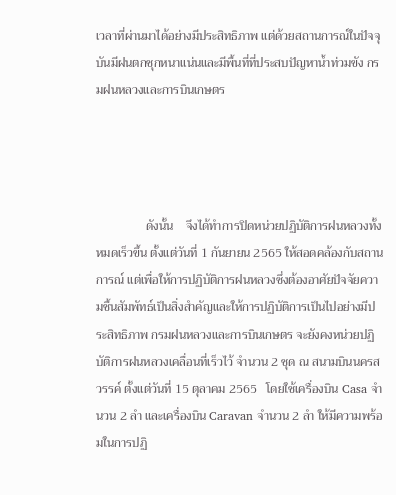เวลาที่ผ่านมาได้อย่างมีประสิทธิภาพ แต่ด้วยสถานการณ์ในปัจจุบันมีฝนตกชุกหนาแน่นและมีพื้นที่ที่ประสบปัญหาน้ำท่วมขัง กรมฝนหลวงและการบินเกษตร




                ดังนั้น    จึงได้ทำการปิดหน่วยปฏิบัติการฝนหลวงทั้งหมดเร็วขึ้น ตั้งแต่วันที่ 1 กันยายน 2565 ให้สอดคล้องกับสถานการณ์ แต่เพื่อให้การปฏิบัติการฝนหลวงซึ่งต้องอาศัยปัจจัยความชื้นสัมพัทธ์เป็นสิ่งสำคัญและให้การปฏิบัติการเป็นไปอย่างมีประสิทธิภาพ กรมฝนหลวงและการบินเกษตร จะยังคงหน่วยปฏิบัติการฝนหลวงเคลื่อนที่เร็วไว้ จำนวน 2 ชุด ณ สนามบินนครสวรรค์ ตั้งแต่วันที่ 15 ตุลาคม 2565   โดยใช้เครื่องบิน Casa จำนวน 2 ลำ และเครื่องบิน Caravan จำนวน 2 ลำ ให้มีความพร้อมในการปฏิ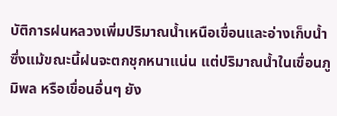บัติการฝนหลวงเพิ่มปริมาณน้ำเหนือเขื่อนและอ่างเก็บน้ำ ซึ่งแม้ขณะนี้ฝนจะตกชุกหนาแน่น แต่ปริมาณน้ำในเขื่อนภูมิพล หรือเขื่อนอื่นๆ ยัง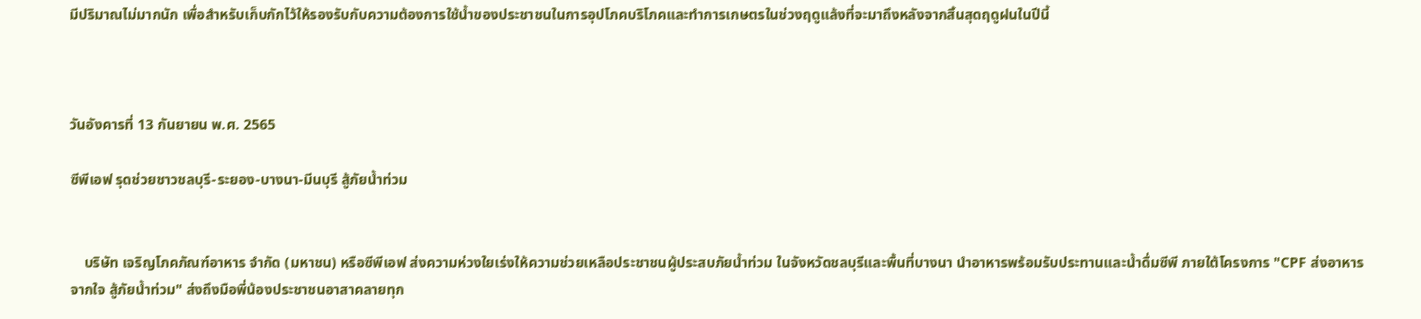มีปริมาณไม่มากนัก เพื่อสำหรับเก็บกักไว้ให้รองรับกับความต้องการใช้น้ำของประชาชนในการอุปโภคบริโภคและทำการเกษตรในช่วงฤดูแล้งที่จะมาถึงหลังจากสิ้นสุดฤดูฝนในปีนี้



วันอังคารที่ 13 กันยายน พ.ศ. 2565

ซีพีเอฟ รุดช่วยชาวชลบุรี-ระยอง-บางนา-มีนบุรี สู้ภัยน้ำท่วม


    บริษัท เจริญโภคภัณฑ์อาหาร จำกัด (มหาชน) หรือซีพีเอฟ ส่งความห่วงใยเร่งให้ความช่วยเหลือประชาชนผู้ประสบภัยน้ำท่วม ในจังหวัดชลบุรีและพื้นที่บางนา นำอาหารพร้อมรับประทานและน้ำดื่มซีพี ภายใต้โครงการ "CPF ส่งอาหารจากใจ สู้ภัยน้ำท่วม" ส่งถึงมือพี่น้องประชาชนอาสาคลายทุก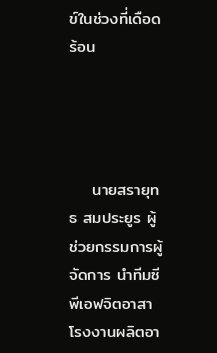ข์ในช่วงที่เดือดร้อน




    นายสรายุทธ สมประยูร ผู้ช่วยกรรมการผู้จัดการ นำทีมซีพีเอฟจิตอาสา โรงงานผลิตอา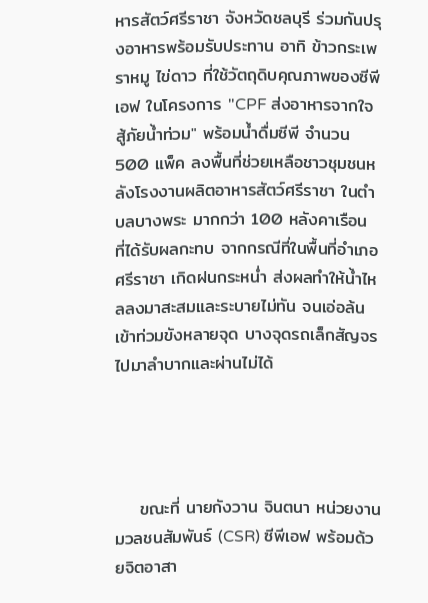หารสัตว์ศรีราชา จังหวัดชลบุรี ร่วมกันปรุงอาหารพร้อมรับประทาน อาทิ ข้าวกระเพราหมู ไข่ดาว ที่ใช้วัตถุดิบคุณภาพของซีพีเอฟ ในโครงการ "CPF ส่งอาหารจากใจ สู้ภัยน้ำท่วม" พร้อมน้ำดื่มซีพี จำนวน 500 แพ็ค ลงพื้นที่ช่วยเหลือชาวชุมชนหลังโรงงานผลิตอาหารสัตว์ศรีราชา ในตำบลบางพระ มากกว่า 100 หลังคาเรือน ที่ได้รับผลกะทบ จากกรณีที่ในพื้นที่อำเภอศรีราชา เกิดฝนกระหน่ำ ส่งผลทำให้น้ำไหลลงมาสะสมและระบายไม่ทัน จนเอ่อล้นเข้าท่วมขังหลายจุด บางจุดรถเล็กสัญจรไปมาลำบากและผ่านไม่ได้




    ขณะที่ นายกังวาน จินตนา หน่วยงานมวลชนสัมพันธ์ (CSR) ซีพีเอฟ พร้อมด้วยจิตอาสา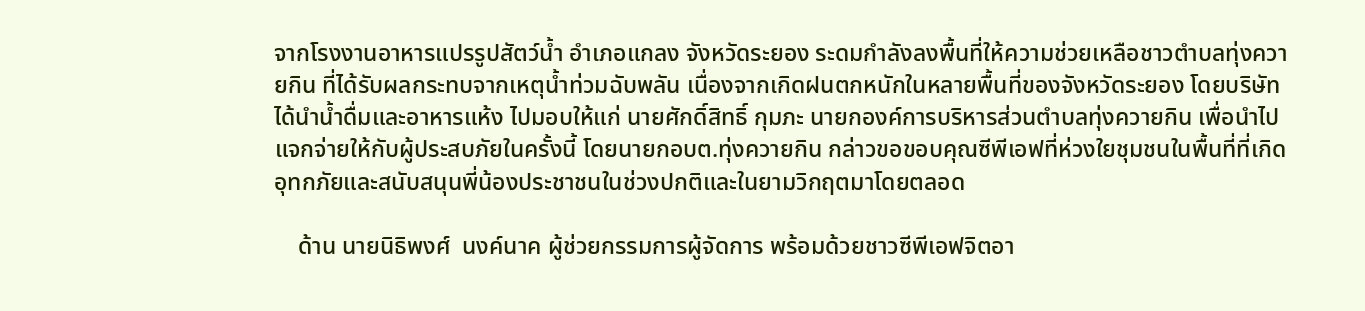จากโรงงานอาหารแปรรูปสัตว์น้ำ อำเภอแกลง จังหวัดระยอง ระดมกำลังลงพื้นที่ให้ความช่วยเหลือชาวตำบลทุ่งควายกิน ที่ได้รับผลกระทบจากเหตุน้ำท่วมฉับพลัน เนื่องจากเกิดฝนตกหนักในหลายพื้นที่ของจังหวัดระยอง โดยบริษัทได้นำน้ำดื่มและอาหารแห้ง ไปมอบให้แก่ นายศักดิ์สิทธิ์ กุมภะ นายกองค์การบริหารส่วนตำบลทุ่งควายกิน เพื่อนำไปแจกจ่ายให้กับผู้ประสบภัยในครั้งนี้ โดยนายกอบต.ทุ่งควายกิน กล่าวขอขอบคุณซีพีเอฟที่ห่วงใยชุมชนในพื้นที่ที่เกิดอุทกภัยและสนับสนุนพี่น้องประชาชนในช่วงปกติและในยามวิกฤตมาโดยตลอด

    ด้าน นายนิธิพงศ์  นงค์นาค ผู้ช่วยกรรมการผู้จัดการ พร้อมด้วยชาวซีพีเอฟจิตอา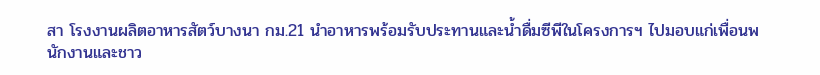สา โรงงานผลิตอาหารสัตว์บางนา กม.21 นำอาหารพร้อมรับประทานและน้ำดื่มซีพีในโครงการฯ ไปมอบแก่เพื่อนพนักงานและชาว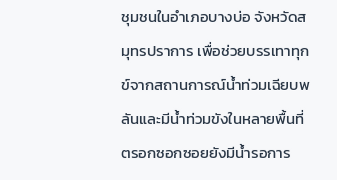ชุมชนในอำเภอบางบ่อ จังหวัดสมุทรปราการ เพื่อช่วยบรรเทาทุกข์จากสถานการณ์น้ำท่วมเฉียบพลันและมีน้ำท่วมขังในหลายพื้นที่ ตรอกซอกซอยยังมีน้ำรอการ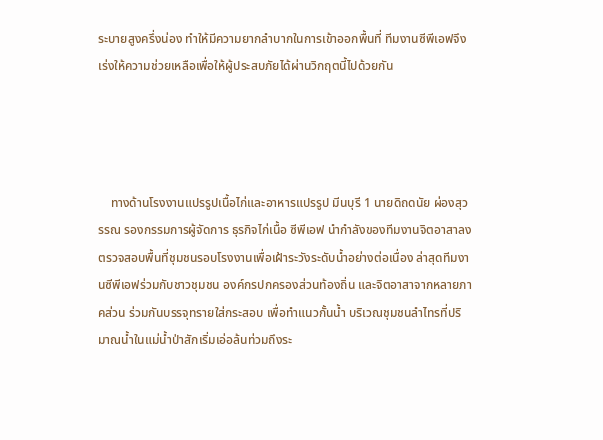ระบายสูงครึ่งน่อง ทำให้มีความยากลำบากในการเข้าออกพื้นที่ ทีมงานซีพีเอฟจึงเร่งให้ความช่วยเหลือเพื่อให้ผู้ประสบภัยได้ผ่านวิกฤตนี้ไปด้วยกัน




    ทางด้านโรงงานแปรรูปเนื้อไก่และอาหารแปรรูป มีนบุรี 1 นายดิถดนัย ผ่องสุวรรณ รองกรรมการผู้จัดการ ธุรกิจไก่เนื้อ ซีพีเอฟ นำกำลังของทีมงานจิตอาสาลงตรวจสอบพื้นที่ชุมชนรอบโรงงานเพื่อเฝ้าระวังระดับน้ำอย่างต่อเนื่อง ล่าสุดทีมงานซีพีเอฟร่วมกับชาวชุมชน องค์กรปกครองส่วนท้องถิ่น และจิตอาสาจากหลายภาคส่วน ร่วมกันบรรจุทรายใส่กระสอบ เพื่อทำแนวกั้นน้ำ บริเวณชุมชนลำไทรที่ปริมาณน้ำในแม่น้ำป่าสักเริ่มเอ่อล้นท่วมถึงระ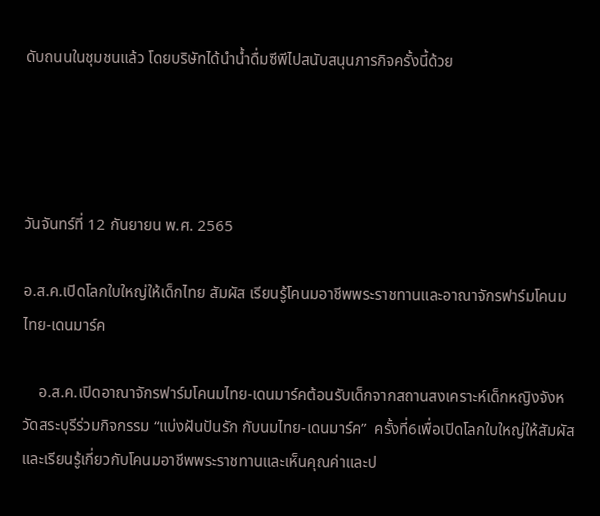ดับถนนในชุมชนแล้ว โดยบริษัทได้นำน้ำดื่มซีพีไปสนับสนุนภารกิจครั้งนี้ด้วย




วันจันทร์ที่ 12 กันยายน พ.ศ. 2565

อ.ส.ค.เปิดโลกใบใหญ่ให้เด็กไทย สัมผัส เรียนรู้โคนมอาชีพพระราชทานและอาณาจักรฟาร์มโคนมไทย-เดนมาร์ค

    อ.ส.ค.เปิดอาณาจักรฟาร์มโคนมไทย-เดนมาร์คต้อนรับเด็กจากสถานสงเคราะห์เด็กหญิงจังหวัดสระบุรีร่วมกิจกรรม “แบ่งฝันปันรัก กับนมไทย-เดนมาร์ค”  ครั้งที่6เพื่อเปิดโลกใบใหญ่ให้สัมผัสและเรียนรู้เกี่ยวกับโคนมอาชีพพระราชทานและเห็นคุณค่าและป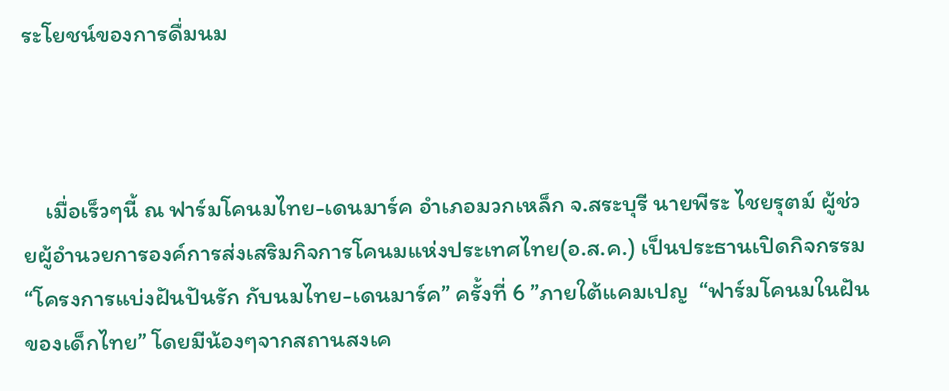ระโยชน์ของการดื่มนม



    เมื่อเร็วๆนี้ ณ ฟาร์มโคนมไทย-เดนมาร์ค อำเภอมวกเหล็ก จ.สระบุรี นายพีระ ไชยรุตม์ ผู้ช่วยผู้อำนวยการองค์การส่งเสริมกิจการโคนมแห่งประเทศไทย(อ.ส.ค.) เป็นประธานเปิดกิจกรรม “โครงการแบ่งฝันปันรัก กับนมไทย-เดนมาร์ค” ครั้งที่ 6 ”ภายใต้แคมเปญ  “ฟาร์มโคนมในฝันของเด็กไทย” โดยมีน้องๆจากสถานสงเค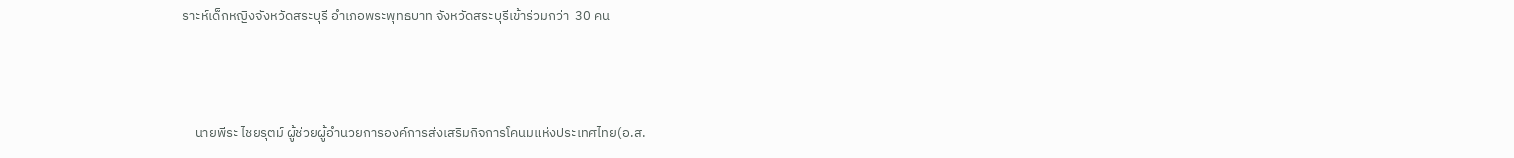ราะห์เด็กหญิงจังหวัดสระบุรี อำเภอพระพุทธบาท จังหวัดสระบุรีเข้าร่วมกว่า  30 คน



    นายพีระ ไชยรุตม์ ผู้ช่วยผู้อำนวยการองค์การส่งเสริมกิจการโคนมแห่งประเทศไทย(อ.ส.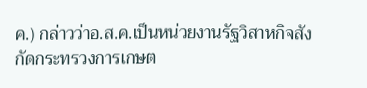ค.) กล่าวว่าอ.ส.ค.เป็นหน่วยงานรัฐวิสาหกิจสังกัดกระทรวงการเกษต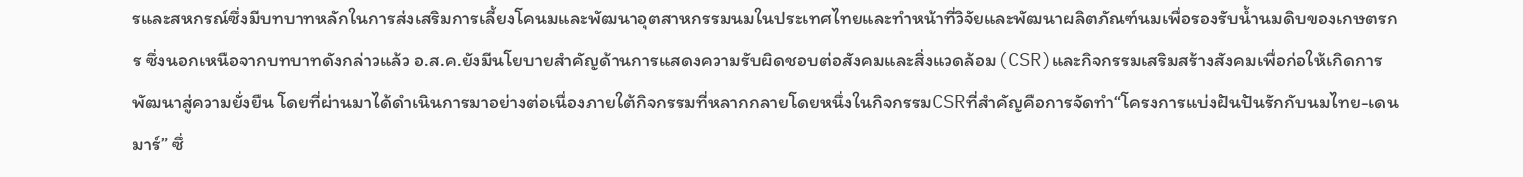รและสหกรณ์ซึ่งมีบทบาทหลักในการส่งเสริมการเลี้ยงโคนมและพัฒนาอุตสาหกรรมนมในประเทศไทยและทำหน้าที่วิจัยและพัฒนาผลิตภัณฑ์นมเพื่อรองรับน้ำนมดิบของเกษตรกร ซึ่งนอกเหนือจากบทบาทดังกล่าวแล้ว อ.ส.ค.ยังมีนโยบายสำคัญด้านการแสดงความรับผิดชอบต่อสังคมและสิ่งแวดล้อม(CSR)และกิจกรรมเสริมสร้างสังคมเพื่อก่อให้เกิดการพัฒนาสู่ความยั่งยืน โดยที่ผ่านมาได้ดำเนินการมาอย่างต่อเนื่องภายใต้กิจกรรมที่หลากกลายโดยหนึ่งในกิจกรรมCSRที่สำคัญคือการจัดทำ“โครงการแบ่งฝันปันรักกับนมไทย-เดนมาร์” ซึ่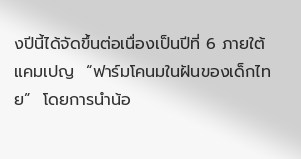งปีนี้ได้จัดขึ้นต่อเนื่องเป็นปีที่ 6 ภายใต้แคมเปญ  “ฟาร์มโคนมในฝันของเด็กไทย”  โดยการนำน้อ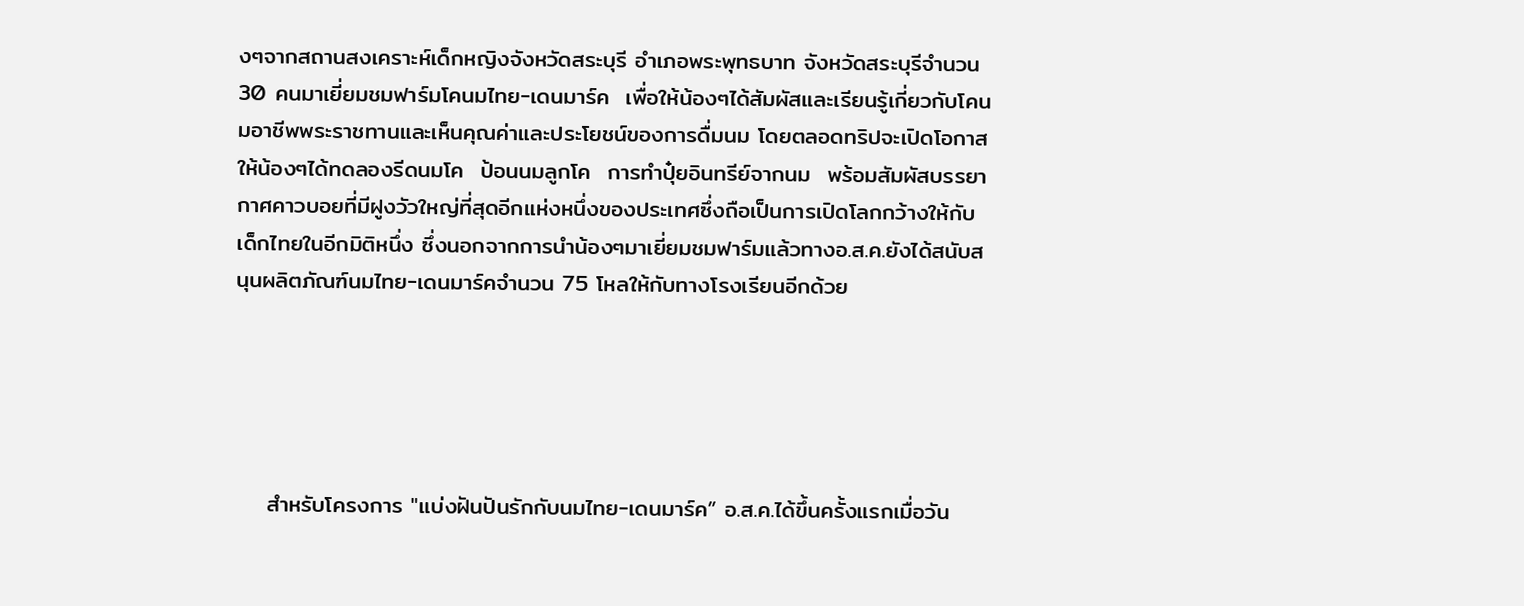งๆจากสถานสงเคราะห์เด็กหญิงจังหวัดสระบุรี อำเภอพระพุทธบาท จังหวัดสระบุรีจำนวน 30 คนมาเยี่ยมชมฟาร์มโคนมไทย-เดนมาร์ค  เพื่อให้น้องๆได้สัมผัสและเรียนรู้เกี่ยวกับโคนมอาชีพพระราชทานและเห็นคุณค่าและประโยชน์ของการดื่มนม โดยตลอดทริปจะเปิดโอกาสให้น้องๆได้ทดลองรีดนมโค  ป้อนนมลูกโค  การทำปุ๋ยอินทรีย์จากนม  พร้อมสัมผัสบรรยากาศคาวบอยที่มีฝูงวัวใหญ่ที่สุดอีกแห่งหนึ่งของประเทศซึ่งถือเป็นการเปิดโลกกว้างให้กับเด็กไทยในอีกมิติหนึ่ง ซึ่งนอกจากการนำน้องๆมาเยี่ยมชมฟาร์มแล้วทางอ.ส.ค.ยังได้สนับสนุนผลิตภัณฑ์นมไทย-เดนมาร์คจำนวน 75 โหลให้กับทางโรงเรียนอีกด้วย





    สำหรับโครงการ "แบ่งฝันปันรักกับนมไทย-เดนมาร์ค” อ.ส.ค.ได้ขึ้นครั้งแรกเมื่อวัน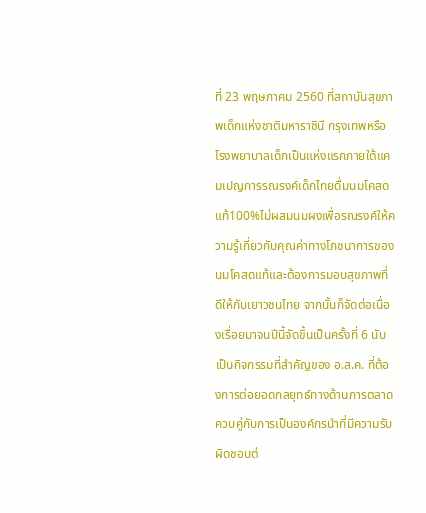ที่ 23 พฤษภาคม 2560 ที่สถาบันสุขภาพเด็กแห่งชาติมหาราชินี กรุงเทพหรือโรงพยาบาลเด็กเป็นแห่งแรกภายใต้แคมเปญการรณรงค์เด็กไทยดื่มนมโคสดแท้100%ไม่ผสมนมผงเพื่อรณรงค์ให้ความรู้เกี่ยวกับคุณค่าทางโภชนาการของนมโคสดแท้และต้องการมอบสุขภาพที่ดีให้กับเยาวชนไทย จากนั้นก็จัดต่อเนื่องเรื่อยมาจนปีนี้จัดขึ้นเป็นครั้งที่ 6 นับเป็นกิจกรรมที่สำคัญของ อ.ส.ค. ที่ต้องการต่อยอดกลยุทธ์ทางด้านการตลาดควบคู่กับการเป็นองค์กรนำที่มีความรับผิดชอบต่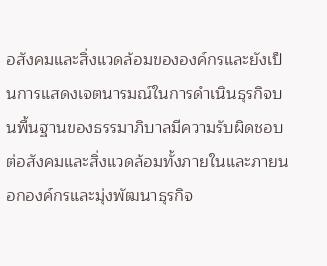อสังคมและสิ่งแวดล้อมขององค์กรและยังเป็นการแสดงเจตนารมณ์ในการดำเนินธุรกิจบนพื้นฐานของธรรมาภิบาลมีความรับผิดชอบต่อสังคมและสิ่งแวดล้อมทั้งภายในและภายนอกองค์กรและมุ่งพัฒนาธุรกิจ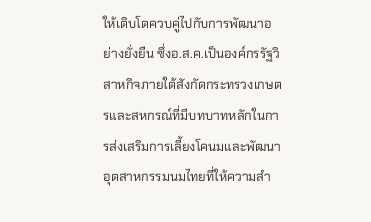ให้เติบโตควบคู่ไปกับการพัฒนาอย่างยั่งยืน ซึ่งอ.ส.ค.เป็นองค์กรรัฐวิสาหกิจภายใต้สังกัดกระทรวงเกษตรและสหกรณ์ที่มีบทบาทหลักในการส่งเสริมการเลี้ยงโคนมและพัฒนาอุตสาหกรรมนมไทยที่ให้ความสำ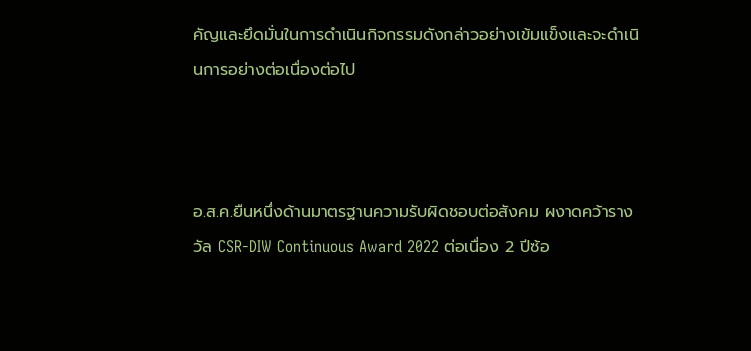คัญและยึดมั่นในการดำเนินกิจกรรมดังกล่าวอย่างเข้มแข็งและจะดำเนินการอย่างต่อเนื่องต่อไป



อ.ส.ค.ยืนหนึ่งด้านมาตรฐานความรับผิดชอบต่อสังคม ผงาดคว้ารางวัล CSR-DIW Continuous Award 2022 ต่อเนื่อง 2 ปีซ้อ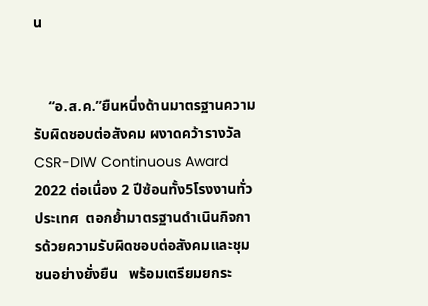น


    “อ.ส.ค.”ยืนหนึ่งด้านมาตรฐานความรับผิดชอบต่อสังคม ผงาดคว้ารางวัล CSR-DIW Continuous Award 2022 ต่อเนื่อง 2 ปีซ้อนทั้ง5โรงงานทั่วประเทศ  ตอกย้ำมาตรฐานดำเนินกิจการด้วยความรับผิดชอบต่อสังคมและชุมชนอย่างยั่งยืน   พร้อมเตรียมยกระ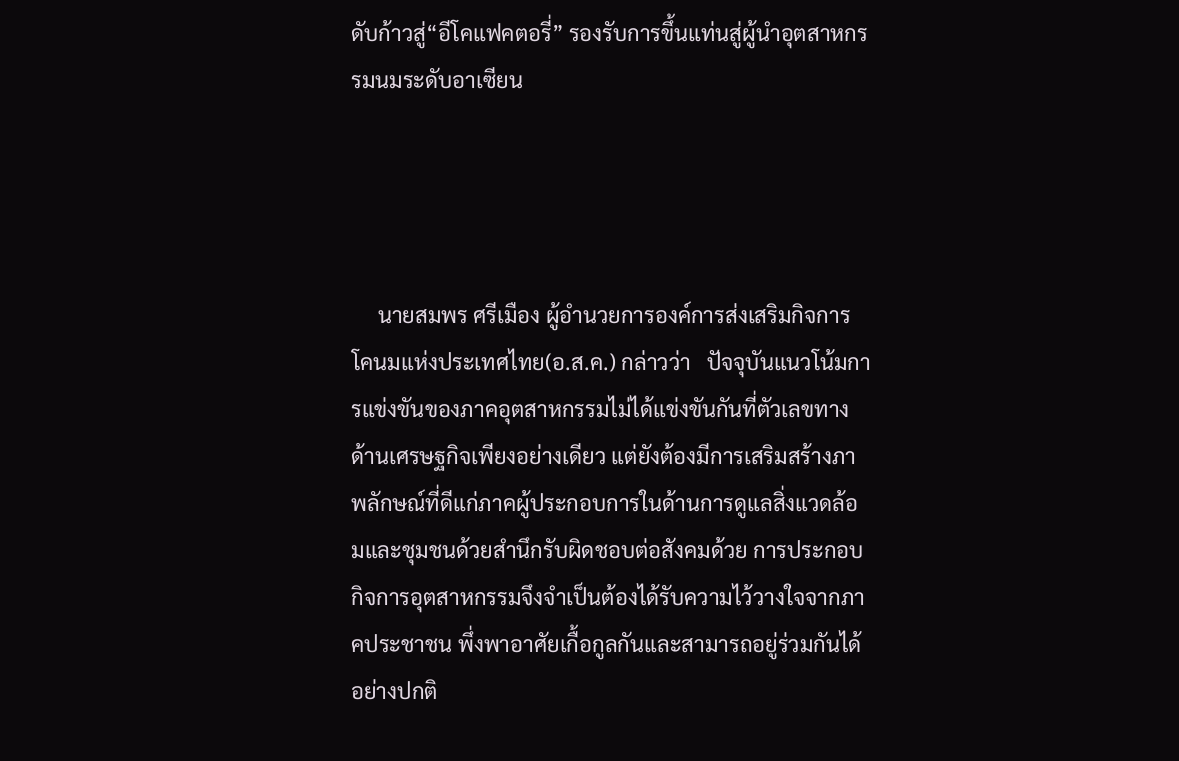ดับก้าวสู่“อีโคแฟคตอรี่” รองรับการขึ้นแท่นสู่ผู้นำอุตสาหกรรมนมระดับอาเซียน




     นายสมพร ศรีเมือง ผู้อำนวยการองค์การส่งเสริมกิจการโคนมแห่งประเทศไทย(อ.ส.ค.) กล่าวว่า   ปัจจุบันแนวโน้มการแข่งขันของภาคอุตสาหกรรมไม่ได้แข่งขันกันที่ตัวเลขทางด้านเศรษฐกิจเพียงอย่างเดียว แต่ยังต้องมีการเสริมสร้างภาพลักษณ์ที่ดีแก่ภาคผู้ประกอบการในด้านการดูแลสิ่งแวดล้อมและชุมชนด้วยสำนึกรับผิดชอบต่อสังคมด้วย การประกอบกิจการอุตสาหกรรมจึงจำเป็นต้องได้รับความไว้วางใจจากภาคประชาชน พึ่งพาอาศัยเกื้อกูลกันและสามารถอยู่ร่วมกันได้อย่างปกติ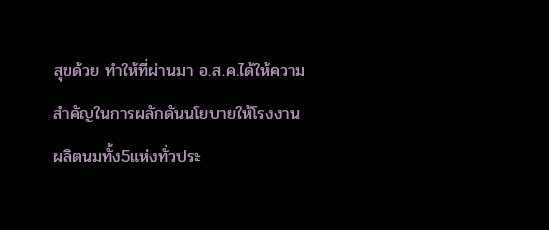สุขด้วย ทำให้ที่ผ่านมา อ.ส.ค.ได้ให้ความสำคัญในการผลักดันนโยบายให้โรงงานผลิตนมทั้ง5แห่งทั่วประ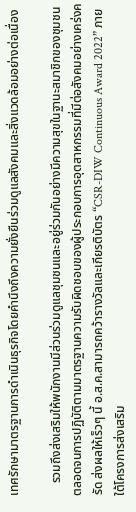เทศรักษามาตรฐานการดำเนินธุรกิจโดยคำนึงถึงความยั่งยืนร่วมดูแลสังคมและสิ่งแวดล้อมอย่างต่อเนื่อง

    รวมถึงส่งเสริมให้พนักงานมีส่วนร่วมดูแลชุมชนและอยู่ร่วมกันอย่างมีความสุขในฐานะสมาชิกของชุมชน ตลอดจนการปฏิบัติตามมาตรฐานความรับผิดชอบของผู้ประกอบการอุตสาหกรรมที่มีต่อสังคมอย่างเคร่งครัด ส่งผลให้เร็วๆ นี้ อ.ส.ค.สามารถคว้ารางวัลและเกียรติบัตร “CSR-DIW Continuous Award 2022” ภายใต้โครงการส่งเสริม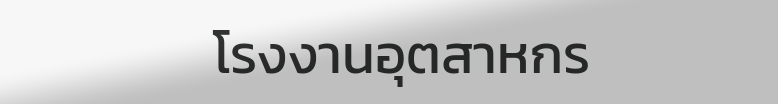โรงงานอุตสาหกร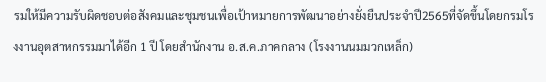รมให้มีความรับผิดชอบต่อสังคมและชุมชนเพื่อเป้าหมายการพัฒนาอย่างยั่งยืนประจำปี2565ที่จัดขึ้นโดยกรมโรงงานอุตสาหกรรมมาได้อีก 1 ปี โดยสำนักงาน อ.ส.ค.ภาคกลาง (โรงงานนมมวกเหล็ก)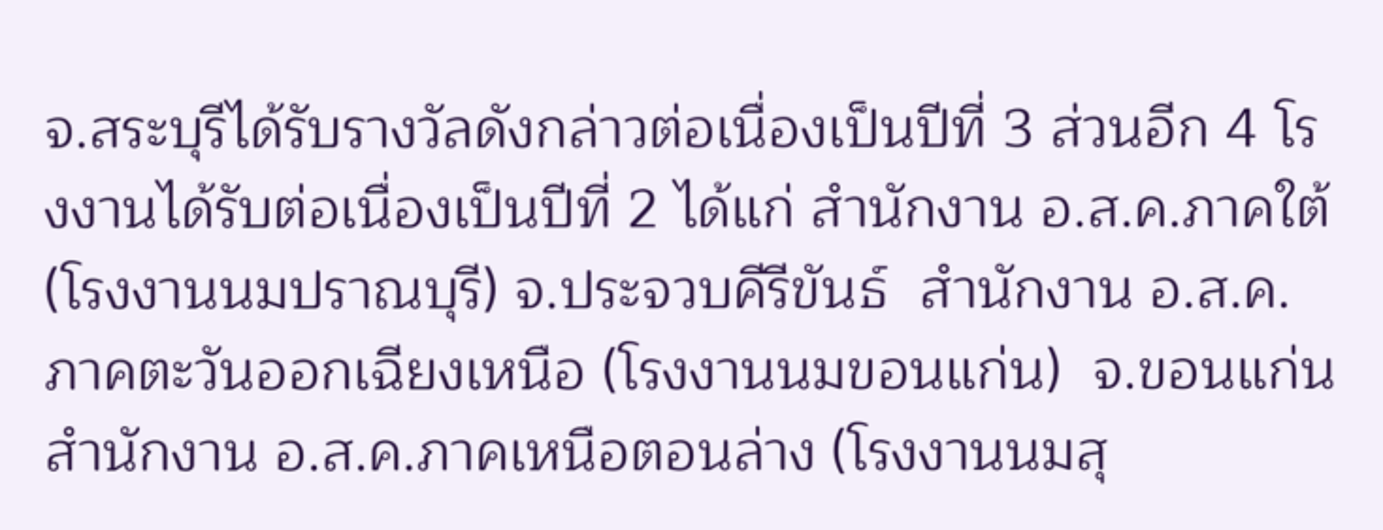จ.สระบุรีได้รับรางวัลดังกล่าวต่อเนื่องเป็นปีที่ 3 ส่วนอีก 4 โรงงานได้รับต่อเนื่องเป็นปีที่ 2 ได้แก่ สำนักงาน อ.ส.ค.ภาคใต้ (โรงงานนมปราณบุรี) จ.ประจวบคีรีขันธ์  สำนักงาน อ.ส.ค.ภาคตะวันออกเฉียงเหนือ (โรงงานนมขอนแก่น)  จ.ขอนแก่น สำนักงาน อ.ส.ค.ภาคเหนือตอนล่าง (โรงงานนมสุ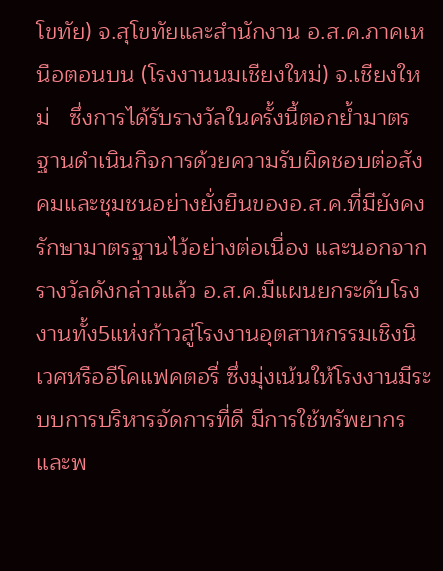โขทัย) จ.สุโขทัยและสำนักงาน อ.ส.ค.ภาคเหนือตอนบน (โรงงานนมเชียงใหม่) จ.เชียงใหม่   ซึ่งการได้รับรางวัลในครั้งนี้ตอกย้ำมาตรฐานดำเนินกิจการด้วยความรับผิดชอบต่อสังคมและชุมชนอย่างยั่งยืนของอ.ส.ค.ที่มียังคงรักษามาตรฐานไว้อย่างต่อเนื่อง และนอกจากรางวัลดังกล่าวแล้ว อ.ส.ค.มีแผนยกระดับโรงงานทั้ง5แห่งก้าวสู่โรงงานอุตสาหกรรมเชิงนิเวศหรืออีโคแฟคตอรี่ ซึ่งมุ่งเน้นให้โรงงานมีระบบการบริหารจัดการที่ดี มีการใช้ทรัพยากรและพ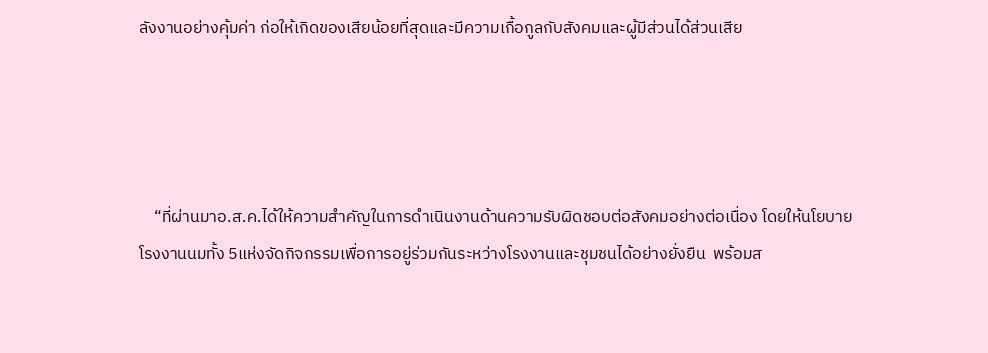ลังงานอย่างคุ้มค่า ก่อให้เกิดของเสียน้อยที่สุดและมีความเกื้อกูลกับสังคมและผู้มีส่วนได้ส่วนเสีย




    “ที่ผ่านมาอ.ส.ค.ได้ให้ความสำคัญในการดำเนินงานด้านความรับผิดชอบต่อสังคมอย่างต่อเนื่อง โดยให้นโยบายโรงงานนมทั้ง 5แห่งจัดกิจกรรมเพื่อการอยู่ร่วมกันระหว่างโรงงานและชุมชนได้อย่างยั่งยืน  พร้อมส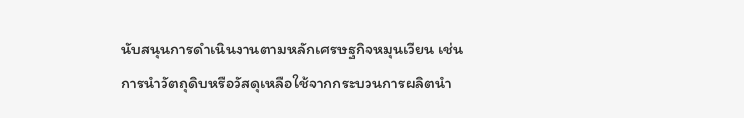นับสนุนการดำเนินงานตามหลักเศรษฐกิจหมุนเวียน เช่น การนำวัตถุดิบหรือวัสดุเหลือใช้จากกระบวนการผลิตนำ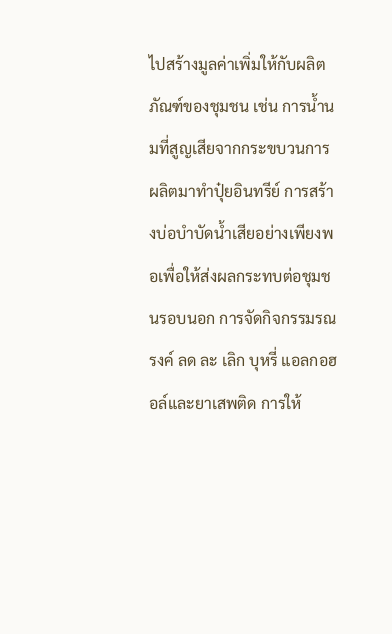ไปสร้างมูลค่าเพิ่มให้กับผลิตภัณฑ์ของชุมชน เช่น การน้ำนมที่สูญเสียจากกระขบวนการผลิตมาทำปุ๋ยอินทรีย์ การสร้างบ่อบำบัดน้ำเสียอย่างเพียงพอเพื่อให้ส่งผลกระทบต่อชุมชนรอบนอก การจัดกิจกรรมรณรงค์ ลด ละ เลิก บุหรี่ แอลกอฮอล์และยาเสพติด การให้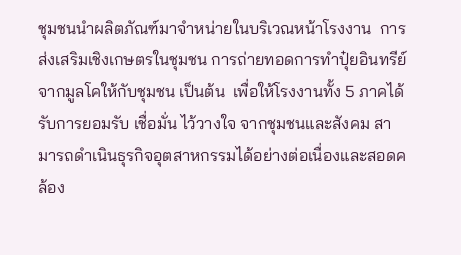ชุมชนนำผลิตภัณฑ์มาจำหน่ายในบริเวณหน้าโรงงาน  การส่งเสริมเชิงเกษตรในชุมชน การถ่ายทอดการทำปุ๋ยอินทรีย์จากมูลโคให้กับชุมชน เป็นต้น  เพื่อให้โรงงานทั้ง 5 ภาคได้รับการยอมรับ เชื่อมั่น ไว้วางใจ จากชุมชนและสังคม สามารถดำเนินธุรกิจอุตสาหกรรมได้อย่างต่อเนื่องและสอดคล้อง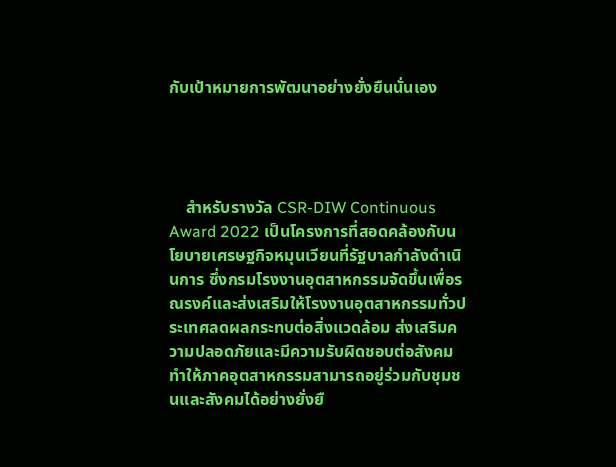กับเป้าหมายการพัฒนาอย่างยั่งยืนนั่นเอง




    สำหรับรางวัล CSR-DIW Continuous Award 2022 เป็นโครงการที่สอดคล้องกับนโยบายเศรษฐกิจหมุนเวียนที่รัฐบาลกำลังดำเนินการ ซึ่งกรมโรงงานอุตสาหกรรมจัดขึ้นเพื่อรณรงค์และส่งเสริมให้โรงงานอุตสาหกรรมทั่วประเทศลดผลกระทบต่อสิ่งแวดล้อม ส่งเสริมความปลอดภัยและมีความรับผิดชอบต่อสังคมทำให้ภาคอุตสาหกรรมสามารถอยู่ร่วมกับชุมชนและสังคมได้อย่างยั่งยื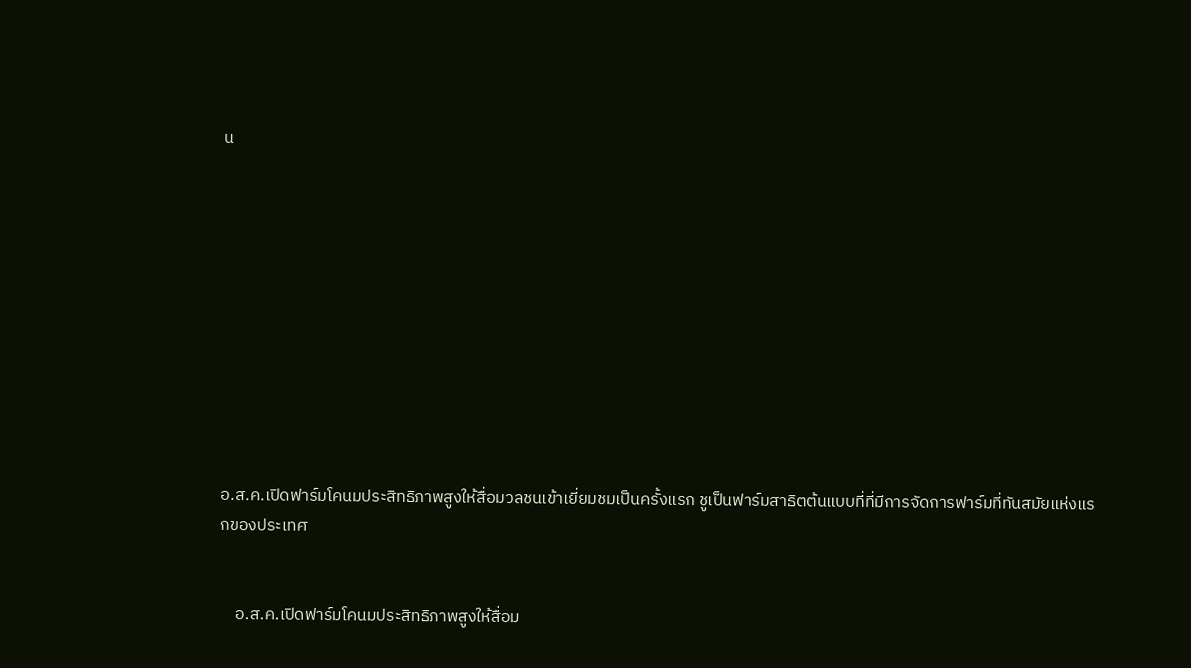น











อ.ส.ค.เปิดฟาร์มโคนมประสิทธิภาพสูงให้สื่อมวลชนเข้าเยี่ยมชมเป็นครั้งแรก ชูเป็นฟาร์มสาธิตต้นแบบที่ที่มีการจัดการฟาร์มที่ทันสมัยแห่งแรกของประเทศ


    อ.ส.ค.เปิดฟาร์มโคนมประสิทธิภาพสูงให้สื่อม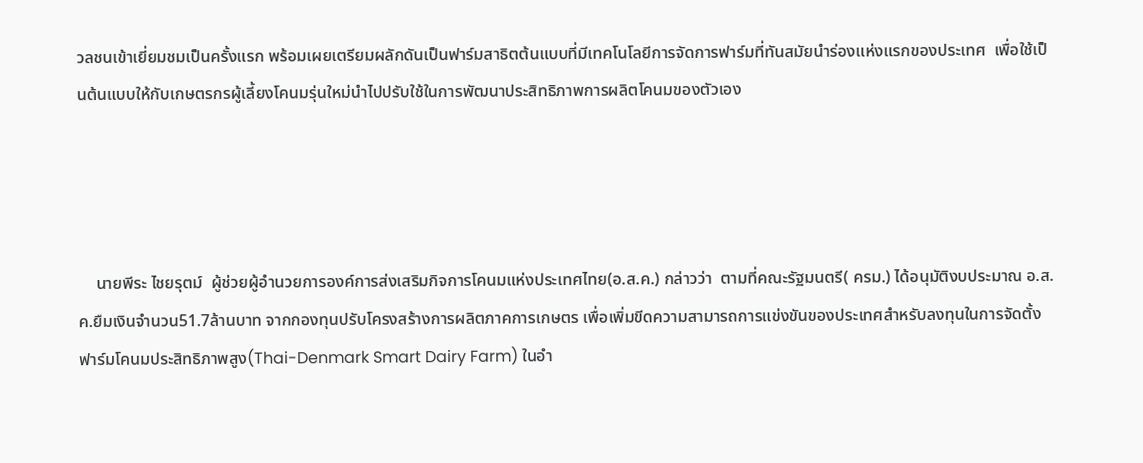วลชนเข้าเยี่ยมชมเป็นครั้งแรก พร้อมเผยเตรียมผลักดันเป็นฟาร์มสาธิตต้นแบบที่มีเทคโนโลยีการจัดการฟาร์มที่ทันสมัยนำร่องแห่งแรกของประเทศ  เพื่อใช้เป็นต้นแบบให้กับเกษตรกรผู้เลี้ยงโคนมรุ่นใหม่นำไปปรับใช้ในการพัฒนาประสิทธิภาพการผลิตโคนมของตัวเอง




    นายพีระ ไชยรุตม์  ผู้ช่วยผู้อำนวยการองค์การส่งเสริมกิจการโคนมแห่งประเทศไทย(อ.ส.ค.) กล่าวว่า  ตามที่คณะรัฐมนตรี( ครม.) ได้อนุมัติงบประมาณ อ.ส.ค.ยืมเงินจำนวน51.7ล้านบาท จากกองทุนปรับโครงสร้างการผลิตภาคการเกษตร เพื่อเพิ่มขีดความสามารถการแข่งขันของประเทศสำหรับลงทุนในการจัดตั้งฟาร์มโคนมประสิทธิภาพสูง(Thai-Denmark Smart Dairy Farm) ในอำ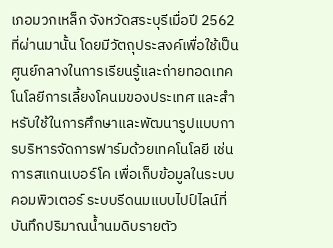เภอมวกเหล็ก จังหวัดสระบุรีเมื่อปี 2562 ที่ผ่านมานั้น โดยมีวัตถุประสงค์เพื่อใช้เป็นศูนย์กลางในการเรียนรู้และถ่ายทอดเทคโนโลยีการเลี้ยงโคนมของประเทศ และสำหรับใช้ในการศึกษาและพัฒนารูปแบบการบริหารจัดการฟาร์มด้วยเทคโนโลยี เช่น การสแกนเบอร์โค เพื่อเก็บข้อมูลในระบบคอมพิวเตอร์ ระบบรีดนมแบบไปป์ไลน์ที่บันทึกปริมาณน้ำนมดิบรายตัว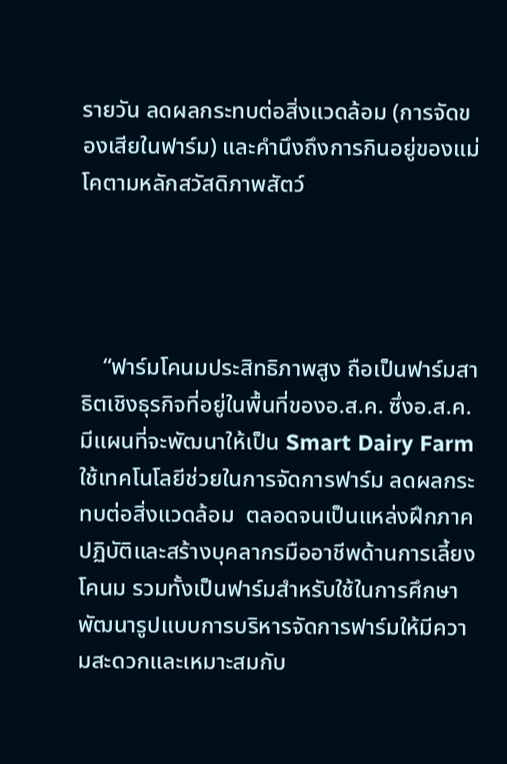รายวัน ลดผลกระทบต่อสิ่งแวดล้อม (การจัดของเสียในฟาร์ม) และคำนึงถึงการกินอยู่ของแม่โคตามหลักสวัสดิภาพสัตว์




    “ฟาร์มโคนมประสิทธิภาพสูง ถือเป็นฟาร์มสาธิตเชิงธุรกิจที่อยู่ในพื้นที่ของอ.ส.ค. ซึ่งอ.ส.ค.มีแผนที่จะพัฒนาให้เป็น Smart Dairy Farm ใช้เทคโนโลยีช่วยในการจัดการฟาร์ม ลดผลกระทบต่อสิ่งแวดล้อม  ตลอดจนเป็นแหล่งฝึกภาคปฏิบัติและสร้างบุคลากรมืออาชีพด้านการเลี้ยงโคนม รวมทั้งเป็นฟาร์มสำหรับใช้ในการศึกษาพัฒนารูปแบบการบริหารจัดการฟาร์มให้มีความสะดวกและเหมาะสมกับ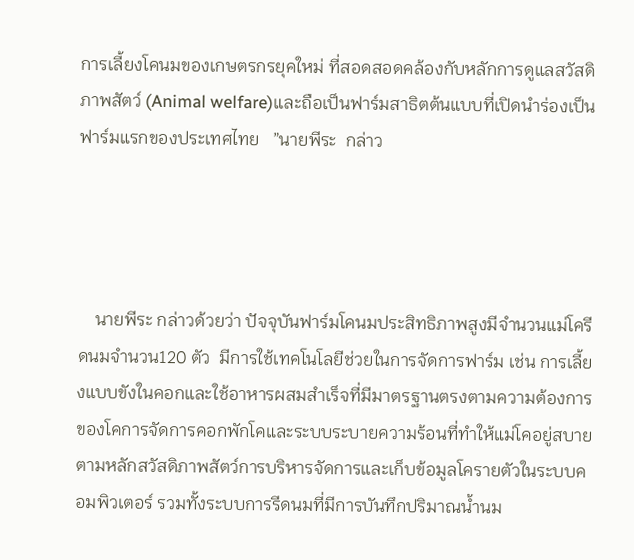การเลี้ยงโคนมของเกษตรกรยุคใหม่ ที่สอดสอดคล้องกับหลักการดูแลสวัสดิภาพสัตว์ (Animal welfare)และถือเป็นฟาร์มสาธิตต้นแบบที่เปิดนำร่องเป็นฟาร์มแรกของประเทศไทย   ”นายพีระ  กล่าว




    นายพีระ กล่าวด้วยว่า ปัจจุบันฟาร์มโคนมประสิทธิภาพสูงมีจำนวนแม่โครีดนมจำนวน120 ตัว  มีการใช้เทคโนโลยีช่วยในการจัดการฟาร์ม เช่น การเลี้ยงแบบขังในคอกและใช้อาหารผสมสำเร็จที่มีมาตรฐานตรงตามความต้องการของโคการจัดการคอกพักโคและระบบระบายความร้อนที่ทำให้แม่โคอยู่สบายตามหลักสวัสดิภาพสัตว์การบริหารจัดการและเก็บข้อมูลโครายตัวในระบบคอมพิวเตอร์ รวมทั้งระบบการรีดนมที่มีการบันทึกปริมาณน้ำนม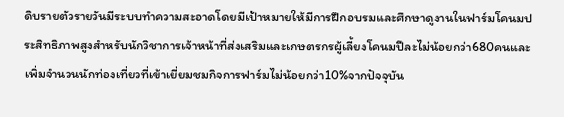ดิบรายตัวรายวันมีระบบทำความสะอาดโดยมีเป้าหมายให้มีการฝึกอบรมและศึกษาดูงานในฟาร์มโคนมประสิทธิภาพสูงสำหรับนักวิชาการเจ้าหน้าที่ส่งเสริมและเกษตรกรผู้เลี้ยงโคนมปีละไม่น้อยกว่า680คนและเพิ่มจำนวนนักท่องเที่ยวที่เข้าเยี่ยมชมกิจการฟาร์มไม่น้อยกว่า10%จากปัจจุบัน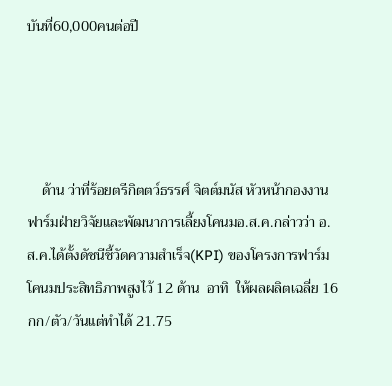บันที่60,000คนต่อปี




    ด้าน ว่าที่ร้อยตรีกิตตว์ธรรศ์ จิตต์มนัส หัวหน้ากองงานฟาร์มฝ่ายวิจัยและพัฒนาการเลี้ยงโคนมอ.ส.ค.กล่าวว่า อ.ส.ค.ได้ตั้งดัชนีชี้วัดความสำเร็จ(KPI) ของโครงการฟาร์มโคนมประสิทธิภาพสูงไว้ 12 ด้าน  อาทิ  ให้ผลผลิตเฉลี่ย 16กก/ตัว/วันแต่ทำได้ 21.75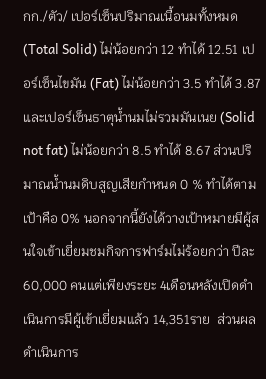กก./ตัว/ เปอร์เซ็นปริมาณเนื้อนมทั้งหมด (Total Solid) ไม่น้อยกว่า 12 ทำได้ 12.51 เปอร์เซ็นไขมัน (Fat) ไม่น้อยกว่า 3.5 ทำได้ 3.87 และเปอร์เซ็นธาตุน้ำนมไม่รวมมันเนย (Solid not fat) ไม่น้อยกว่า 8.5 ทำได้ 8.67 ส่วนปริมาณน้ำนมดิบสูญเสียกำหนด 0 % ทำได้ตามเป้าคือ 0% นอกจากนี้ยังได้วางเป้าหมายมีผู้สนใจเข้าเยี่ยมชมกิจการฟาร์มไม่ร้อยกว่า ปีละ 60,000 คนแต่เพียงระยะ 4เดือนหลังเปิดดำเนินการมีผู้เข้าเยี่ยมแล้ว 14,351ราย  ส่วนผลดำเนินการ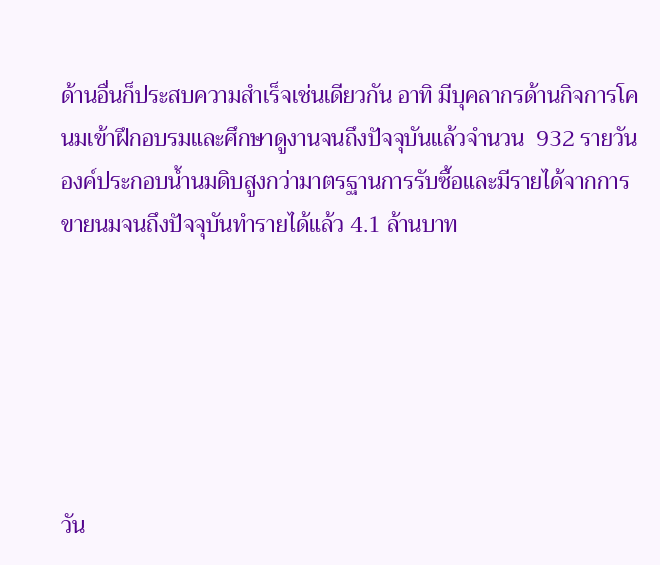ด้านอื่นก็ประสบความสำเร็จเช่นเดียวกัน อาทิ มีบุคลากรด้านกิจการโคนมเข้าฝึกอบรมและศึกษาดูงานจนถึงปัจจุบันแล้วจำนวน  932 รายวัน  องค์ประกอบน้ำนมดิบสูงกว่ามาตรฐานการรับซื้อและมีรายได้จากการขายนมจนถึงปัจจุบันทำรายได้แล้ว 4.1 ล้านบาท






วัน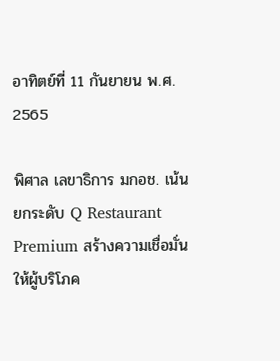อาทิตย์ที่ 11 กันยายน พ.ศ. 2565

พิศาล เลขาธิการ มกอช. เน้นยกระดับ Q Restaurant Premium สร้างความเชื่อมั่นให้ผู้บริโภค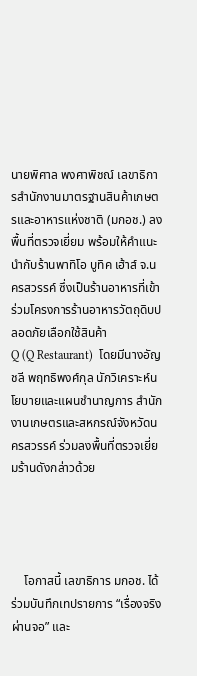นายพิศาล พงศาพิชณ์ เลขาธิการสำนักงานมาตรฐานสินค้าเกษตรและอาหารแห่งชาติ (มกอช.) ลงพื้นที่ตรวจเยี่ยม พร้อมให้คำแนะนำกับร้านพาทิโอ บูทิค เฮ้าส์ จ.นครสวรรค์ ซึ่งเป็นร้านอาหารที่เข้าร่วมโครงการร้านอาหารวัตถุดิบปลอดภัยเลือกใช้สินค้า
Q (Q Restaurant)  โดยมีนางอัญชลี พฤทธิพงศ์กุล นักวิเคราะห์นโยบายและแผนชำนาญการ สำนักงานเกษตรและสหกรณ์จังหวัดนครสวรรค์ ร่วมลงพื้นที่ตรวจเยี่ยมร้านดังกล่าวด้วย




    โอกาสนี้ เลขาธิการ มกอช. ได้ร่วมบันทึกเทปรายการ “เรื่องจริงผ่านจอ” และ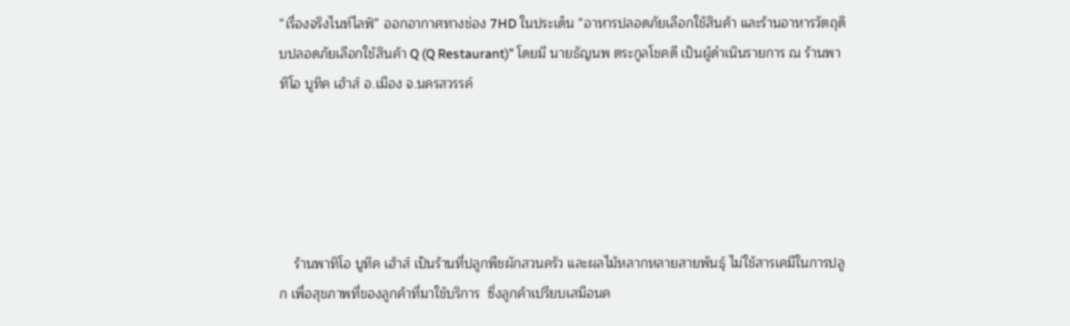“เรื่องจริงไนท์ไลฟ์” ออกอากาศทางช่อง 7HD ในประเด็น “อาหารปลอดภัยเลือกใช้สินค้า และร้านอาหารวัตถุดิบปลอดภัยเลือกใช้สินค้า Q (Q Restaurant)” โดยมี นายธัญนพ ตระกูลโชคดี เป็นผู้ดำเนินรายการ ณ ร้านพาทิโอ บูทิค เฮ้าส์ อ.เมือง จ.นครสวรรค์





    ร้านพาทิโอ บูทิค เฮ้าส์ เป็นร้านที่ปลูกพืชผักสวนครัว และผลไม้หลากหลายสายพันธุ์ ไม่ใช้สารเคมีในการปลูก เพื่อสุขภาพที่ของลูกค้าที่มาใช้บริการ  ซึ่งลูกค้าเปรียบเสมือนค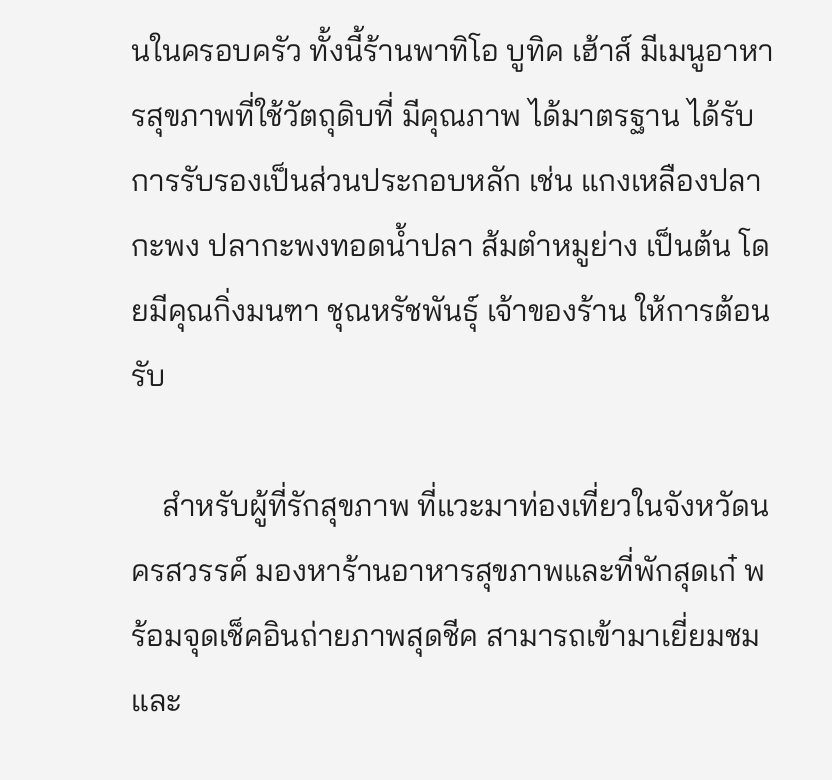นในครอบครัว ทั้งนี้ร้านพาทิโอ บูทิค เฮ้าส์ มีเมนูอาหารสุขภาพที่ใช้วัตถุดิบที่ มีคุณภาพ ได้มาตรฐาน ได้รับการรับรองเป็นส่วนประกอบหลัก เช่น แกงเหลืองปลากะพง ปลากะพงทอดน้ำปลา ส้มตำหมูย่าง เป็นต้น โดยมีคุณกิ่งมนฑา ชุณหรัชพันธุ์ เจ้าของร้าน ให้การต้อนรับ

    สำหรับผู้ที่รักสุขภาพ ที่แวะมาท่องเที่ยวในจังหวัดนครสวรรค์ มองหาร้านอาหารสุขภาพและที่พักสุดเก๋ พร้อมจุดเช็คอินถ่ายภาพสุดชีค สามารถเข้ามาเยี่ยมชมและ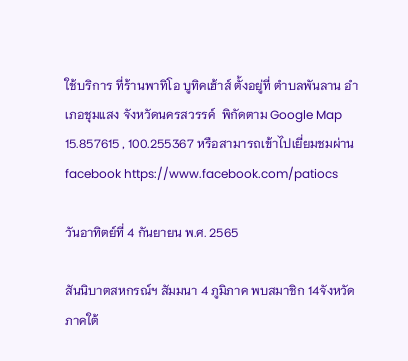ใช้บริการ ที่ร้านพาทิโอ บูทิคเฮ้าส์ ตั้งอยู่ที่ ตำบลพันลาน อำเภอชุมแสง จังหวัดนครสวรรค์  พิกัดตาม Google Map 15.857615 , 100.255367 หรือสามารถเข้าไปเยี่ยมชมผ่าน facebook https://www.facebook.com/patiocs

วันอาทิตย์ที่ 4 กันยายน พ.ศ. 2565

สันนิบาตสหกรณ์ฯ สัมมนา 4 ภูมิภาค พบสมาชิก 14จังหวัด ภาคใต้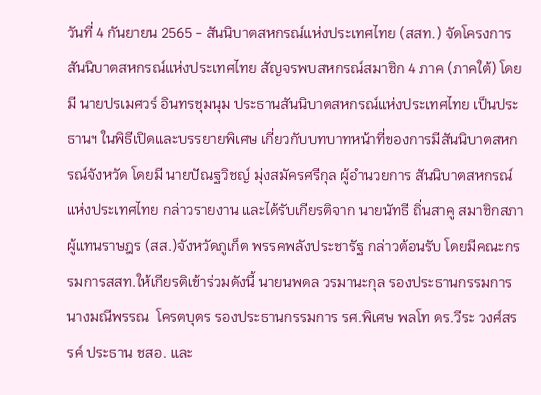วันที่ 4 กันยายน 2565 - สันนิบาตสหกรณ์แห่งประเทศไทย (สสท.) จัดโครงการสันนิบาตสหกรณ์แห่งประเทศไทย สัญจรพบสหกรณ์สมาชิก 4 ภาค (ภาคใต้) โดยมี นายปรเมศวร์ อินทรชุมนุม ประธานสันนิบาตสหกรณ์แห่งประเทศไทย เป็นประธานฯ ในพิธีเปิดและบรรยายพิเศษ เกี่ยวกับบทบาทหน้าที่ของการมีสันนิบาตสหกรณ์จังหวัด โดยมี นายปัณฐวิชญ์ มุ่งสมัครศรีกุล ผู้อำนวยการ สันนิบาตสหกรณ์แห่งประเทศไทย กล่าวรายงาน และได้รับเกียรติจาก นายนัทธี ถิ่นสาคู สมาชิกสภาผู้แทนราษฎร (สส.)จังหวัดภูเก็ต พรรคพลังประชารัฐ กล่าวต้อนรับ โดยมีคณะกรรมการสสท.ให้เกียรติเข้าร่วมดังนี้ นายนพดล วรมานะกุล รองประธานกรรมการ นางมณีพรรณ  โครตบุตร รองประธานกรรมการ รศ.พิเศษ พลโท ดร.วีระ วงศ์สรรค์ ประธาน ชสอ. และ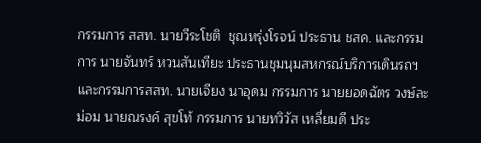กรรมการ สสท. นายวีระโชติ  ชุณหรุ่งโรจน์ ประธาน ชสค. และกรรมการ นายจันทร์ หวนสันเทียะ ประธานชุมนุมสหกรณ์บริการเดินรถฯและกรรมการสสท. นายเจียง นาอุดม กรรมการ นายยอดฉัตร วงษ์ละม่อม นายณรงค์ สุขโท้ กรรมการ นายทวิวัส เหลี่ยมดี ประ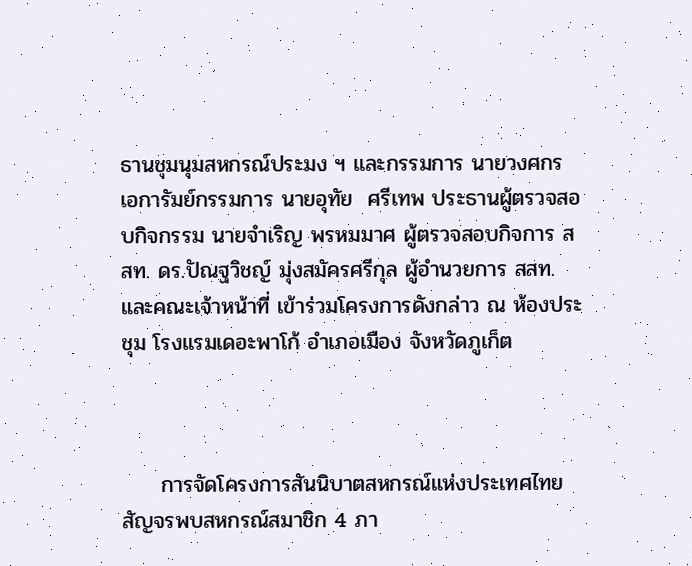ธานชุมนุมสหกรณ์ประมง ฯ และกรรมการ นายวงศกร  เอการัมย์กรรมการ นายอุทัย  ศรีเทพ ประธานผู้ตรวจสอบกิจกรรม นายจำเริญ พรหมมาศ ผู้ตรวจสอบกิจการ สสท. ดร.ปัณฐวิชญ์ มุ่งสมัครศรีกุล ผู้อำนวยการ สสท.และคณะเจ้าหน้าที่ เข้าร่วมโครงการดังกล่าว ณ ห้องประชุม โรงแรมเดอะพาโก้ อำเภอเมือง จังหวัดภูเก็ต



     การจัดโครงการสันนิบาตสหกรณ์แห่งประเทศไทย สัญจรพบสหกรณ์สมาชิก 4 ภา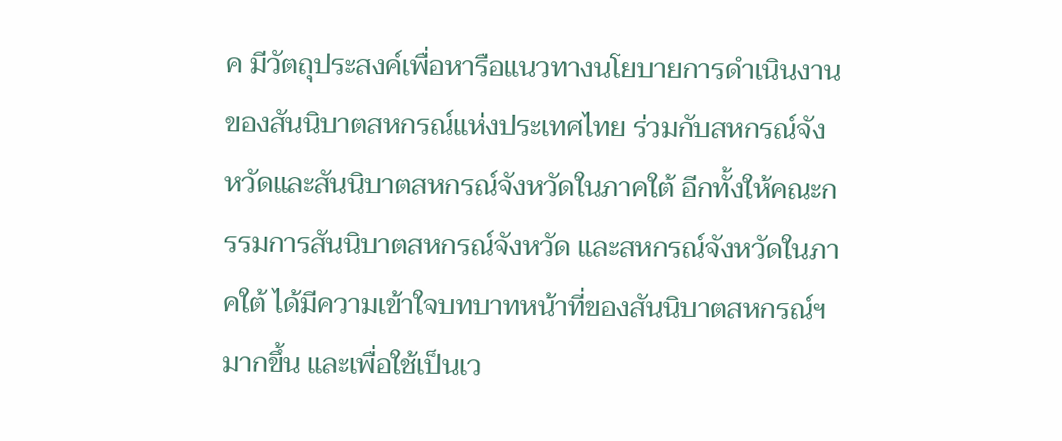ค มีวัตถุประสงค์เพื่อหารือแนวทางนโยบายการดำเนินงานของสันนิบาตสหกรณ์แห่งประเทศไทย ร่วมกับสหกรณ์จังหวัดและสันนิบาตสหกรณ์จังหวัดในภาคใต้ อีกทั้งให้คณะกรรมการสันนิบาตสหกรณ์จังหวัด และสหกรณ์จังหวัดในภาคใต้ ได้มีความเข้าใจบทบาทหน้าที่ของสันนิบาตสหกรณ์ฯ มากขึ้น และเพื่อใช้เป็นเว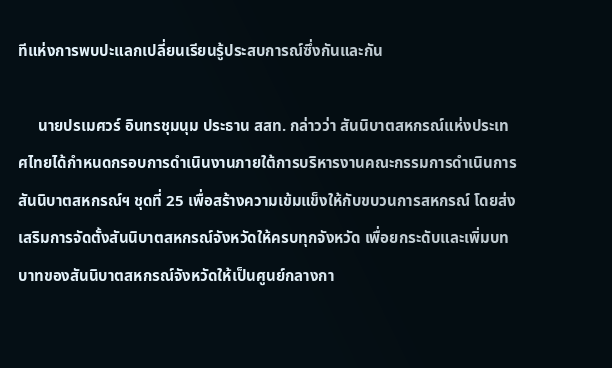ทีแห่งการพบปะแลกเปลี่ยนเรียนรู้ประสบการณ์ซึ่งกันและกัน

     นายปรเมศวร์ อินทรชุมนุม ประธาน สสท. กล่าวว่า สันนิบาตสหกรณ์แห่งประเทศไทยได้กำหนดกรอบการดำเนินงานภายใต้การบริหารงานคณะกรรมการดำเนินการสันนิบาตสหกรณ์ฯ ชุดที่ 25 เพื่อสร้างความเข้มแข็งให้กับขบวนการสหกรณ์ โดยส่งเสริมการจัดตั้งสันนิบาตสหกรณ์จังหวัดให้ครบทุกจังหวัด เพื่อยกระดับและเพิ่มบทบาทของสันนิบาตสหกรณ์จังหวัดให้เป็นศูนย์กลางกา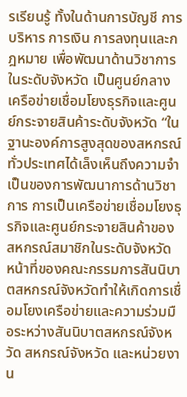รเรียนรู้ ทั้งในด้านการบัญชี การบริหาร การเงิน การลงทุนและกฎหมาย เพื่อพัฒนาด้านวิชาการในระดับจังหวัด เป็นศูนย์กลางเครือข่ายเชื่อมโยงธุรกิจและศูนย์กระจายสินค้าระดับจังหวัด “ในฐานะองค์การสูงสุดของสหกรณ์ทั่วประเทศได้เล็งเห็นถึงความจำเป็นของการพัฒนาการด้านวิชาการ การเป็นเครือข่ายเชื่อมโยงธุรกิจและศูนย์กระจายสินค้าของสหกรณ์สมาชิกในระดับจังหวัด หน้าที่ของคณะกรรมการสันนิบาตสหกรณ์จังหวัดทำให้เกิดการเชื่อมโยงเครือข่ายและความร่วมมือระหว่างสันนิบาตสหกรณ์จังหวัด สหกรณ์จังหวัด และหน่วยงาน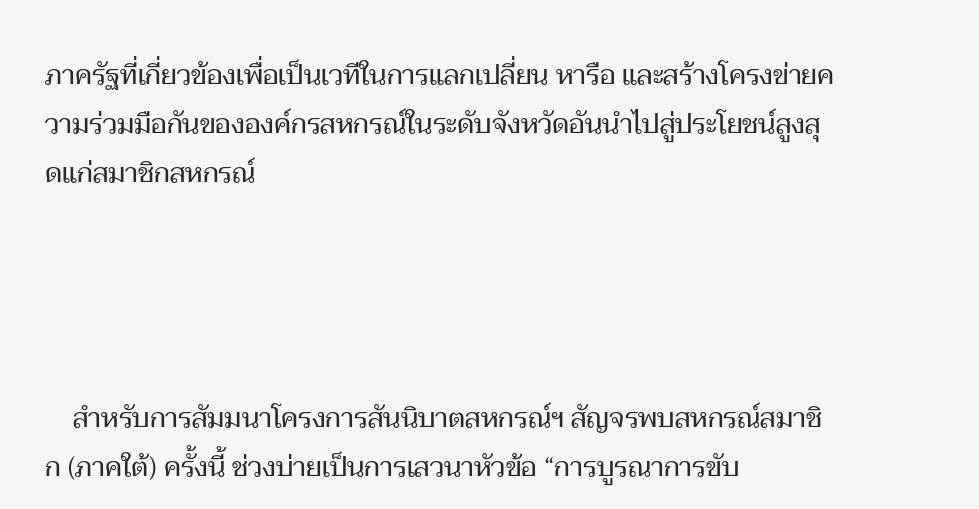ภาครัฐที่เกี่ยวข้องเพื่อเป็นเวทีในการแลกเปลี่ยน หารือ และสร้างโครงข่ายความร่วมมือกันขององค์กรสหกรณ์ในระดับจังหวัดอันนำไปสู่ประโยชน์สูงสุดแก่สมาชิกสหกรณ์




    สำหรับการสัมมนาโครงการสันนิบาตสหกรณ์ฯ สัญจรพบสหกรณ์สมาชิก (ภาคใต้) ครั้งนี้ ช่วงบ่ายเป็นการเสวนาหัวข้อ “การบูรณาการขับ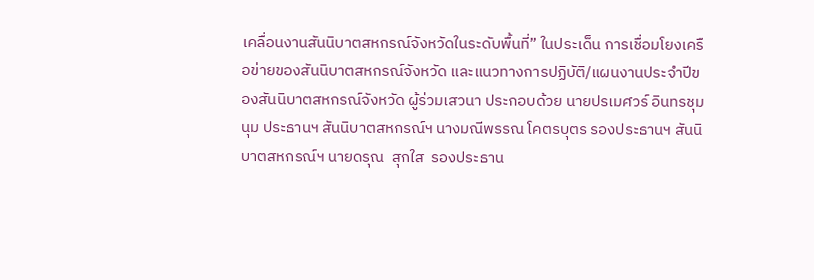เคลื่อนงานสันนิบาตสหกรณ์จังหวัดในระดับพื้นที่” ในประเด็น การเชื่อมโยงเครือข่ายของสันนิบาตสหกรณ์จังหวัด และแนวทางการปฏิบัติ/แผนงานประจำปีของสันนิบาตสหกรณ์จังหวัด ผู้ร่วมเสวนา ประกอบด้วย นายปรเมศวร์ อินทรชุมนุม ประธานฯ สันนิบาตสหกรณ์ฯ นางมณีพรรณ โคตรบุตร รองประธานฯ สันนิบาตสหกรณ์ฯ นายดรุณ  สุกใส  รองประธาน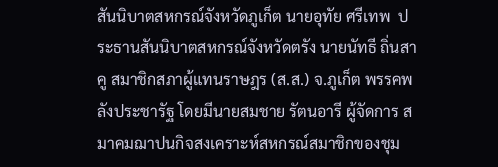สันนิบาตสหกรณ์จังหวัดภูเก็ต นายอุทัย ศรีเทพ  ประธานสันนิบาตสหกรณ์จังหวัดตรัง นายนัทธี ถิ่นสาคู สมาชิกสภาผู้แทนราษฎร (ส.ส.) จ.ภูเก็ต พรรคพลังประชารัฐ โดยมีนายสมชาย รัตนอารี ผู้จัดการ สมาคมฌาปนกิจสงเคราะห์สหกรณ์สมาชิกของชุม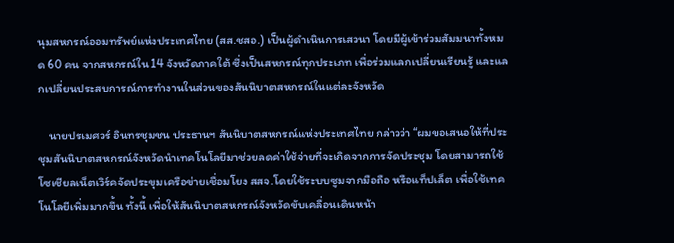นุมสหกรณ์ออมทรัพย์แห่งประเทศไทย (สส.ชสอ.) เป็นผู้ดำเนินการเสวนา โดยมีผู้เข้าร่วมสัมมนาทั้งหมด 60 คน จากสหกรณ์ใน14 จังหวัดภาคใต้ ซึ่งเป็นสหกรณ์ทุกประเภท เพื่อร่วมแลกเปลี่ยนเรียนรู้ และแลกเปลี่ยนประสบการณ์การทำงานในส่วนของสันนิบาตสหกรณ์ในแต่ละจังหวัด

    นายปรเมศวร์ อินทรชุมชน ประธานฯ สันนิบาตสหกรณ์แห่งประเทศไทย กล่าวว่า “ผมขอเสนอให้ที่ประชุมสันนิบาตสหกรณ์จังหวัดนำเทคโนโลยีมาช่วยลดค่าใช้จ่ายที่จะเกิดจากการจัดประชุม โดยสามารถใช้โซเชียลเน็ตเวิร์คจัดประขุมเครือข่ายเชื่อมโยง สสจ.โดยใช้ระบบซูมจากมือถือ หรือแท็ปเล็ต เพื่อใช้เทคโนโลยีเพิ่มมากขึ้น ทั้งนี้ เพื่อให้สันนิบาตสหกรณ์จังหวัดขับเคลื่อนเดินหน้า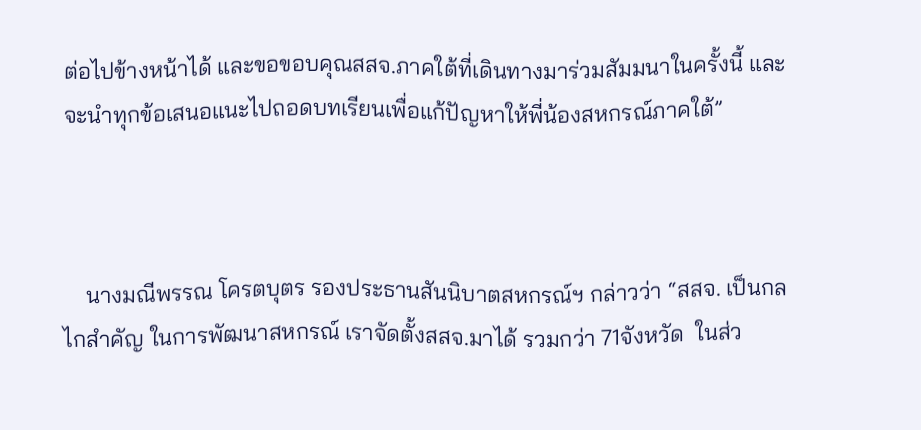ต่อไปข้างหน้าได้ และขอขอบคุณสสจ.ภาคใต้ที่เดินทางมาร่วมสัมมนาในครั้งนี้ และจะนำทุกข้อเสนอแนะไปถอดบทเรียนเพื่อแก้ปัญหาให้พี่น้องสหกรณ์ภาคใต้”



    นางมณีพรรณ โครตบุตร รองประธานสันนิบาตสหกรณ์ฯ กล่าวว่า “สสจ. เป็นกลไกสำคัญ ในการพัฒนาสหกรณ์ เราจัดตั้งสสจ.มาได้ รวมกว่า 71จังหวัด  ในส่ว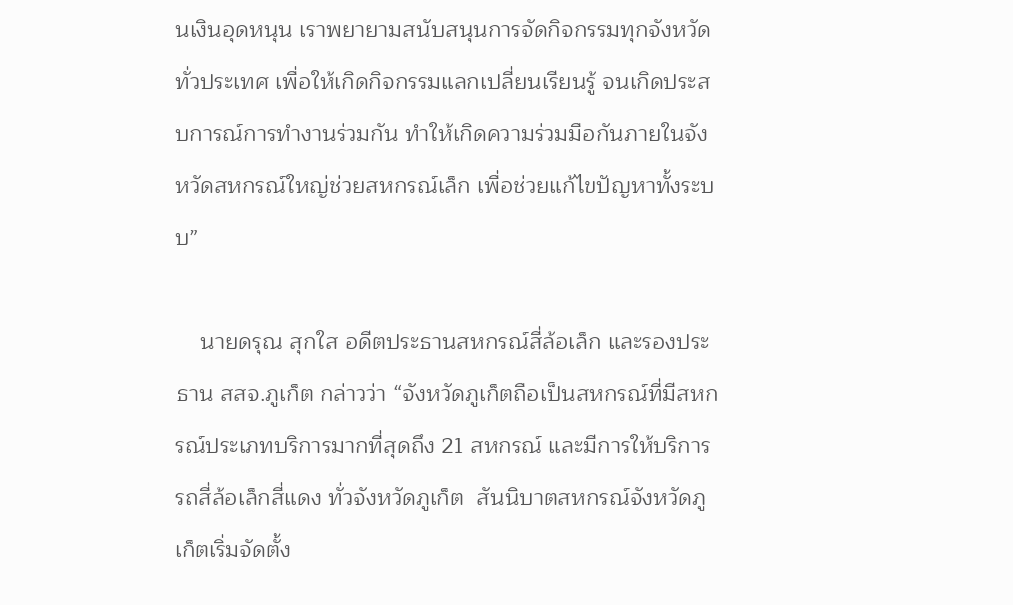นเงินอุดหนุน เราพยายามสนับสนุนการจัดกิจกรรมทุกจังหวัดทั่วประเทศ เพื่อให้เกิดกิจกรรมแลกเปลี่ยนเรียนรู้ จนเกิดประสบการณ์การทำงานร่วมกัน ทำให้เกิดความร่วมมือกันภายในจังหวัดสหกรณ์ใหญ่ช่วยสหกรณ์เล็ก เพื่อช่วยแก้ไขปัญหาทั้งระบบ”

    นายดรุณ สุกใส อดีตประธานสหกรณ์สี่ล้อเล็ก และรองประธาน สสจ.ภูเก็ต กล่าวว่า “จังหวัดภูเก็ตถือเป็นสหกรณ์ที่มีสหกรณ์ประเภทบริการมากที่สุดถึง 21 สหกรณ์ และมีการให้บริการรถสี่ล้อเล็กสี่แดง ทั่วจังหวัดภูเก็ต  สันนิบาตสหกรณ์จังหวัดภูเก็ตเริ่มจัดตั้ง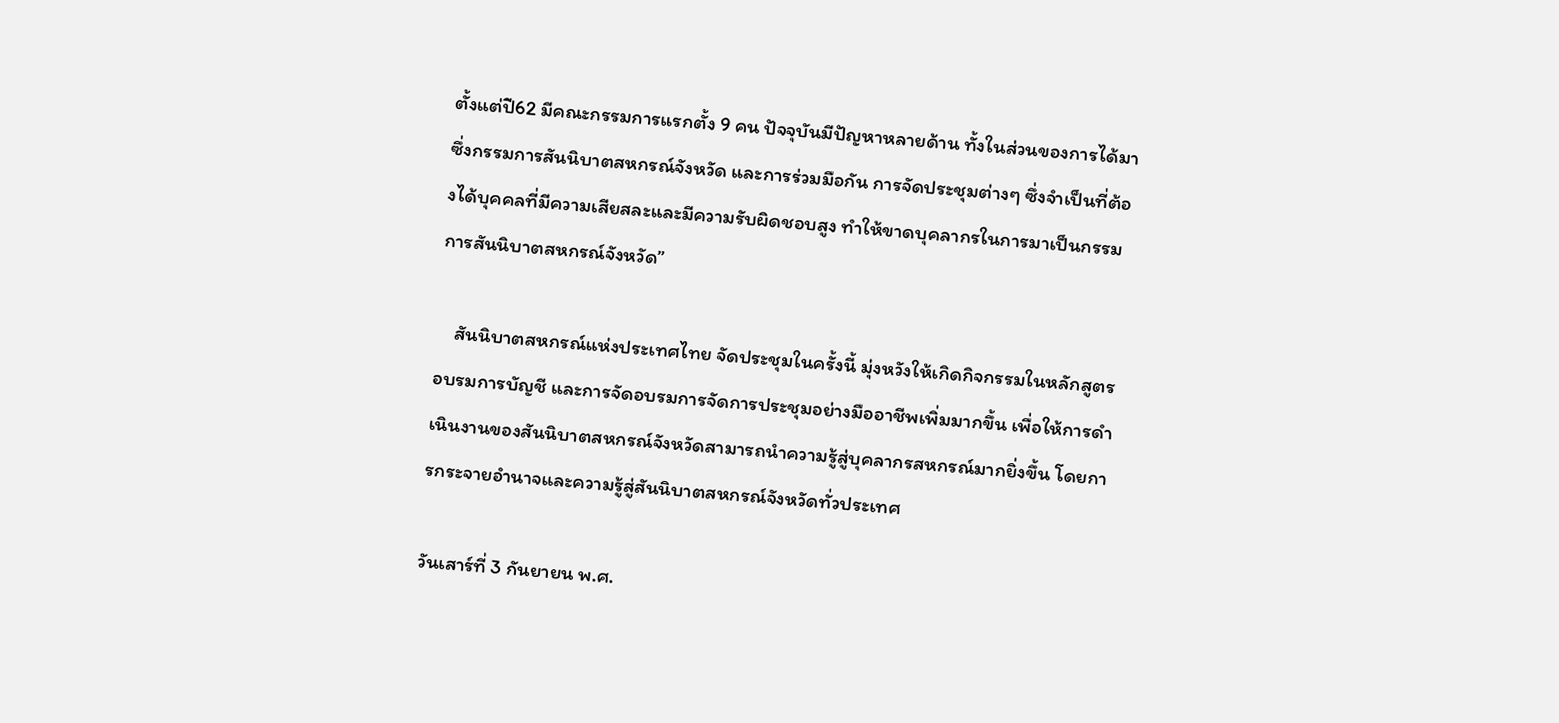ตั้งแต่ปี62 มีคณะกรรมการแรกตั้ง 9 คน ปัจจุบันมีปัญหาหลายด้าน ทั้งในส่วนของการได้มาซึ่งกรรมการสันนิบาตสหกรณ์จังหวัด และการร่วมมือกัน การจัดประชุมต่างๆ ซึ่งจำเป็นที่ต้องได้บุคคลที่มีความเสียสละและมีความรับผิดชอบสูง ทำให้ขาดบุคลากรในการมาเป็นกรรมการสันนิบาตสหกรณ์จังหวัด”

    สันนิบาตสหกรณ์แห่งประเทศไทย จัดประชุมในครั้งนี้ มุ่งหวังให้เกิดกิจกรรมในหลักสูตรอบรมการบัญชี และการจัดอบรมการจัดการประชุมอย่างมืออาชีพเพิ่มมากขึ้น เพื่อให้การดำเนินงานของสันนิบาตสหกรณ์จังหวัดสามารถนำความรู้สู่บุคลากรสหกรณ์มากยิ่งขึ้น โดยการกระจายอำนาจและความรู้สู่สันนิบาตสหกรณ์จังหวัดทั่วประเทศ

วันเสาร์ที่ 3 กันยายน พ.ศ.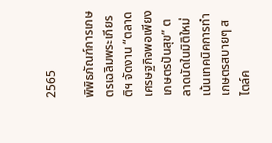2565

พิพิธภัณฑ์การเกษตรเฉลิมพระเกียรติฯ จัดงาน “ตลาดเศรษฐกิจพอเพียงเกษตรปันสุข” ตลาดนัดในมิติใหม่เน้นเทคนิคการทำเกษตรสบายๆ สไตล์ค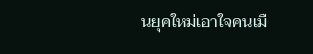นยุคใหม่เอาใจคนเมื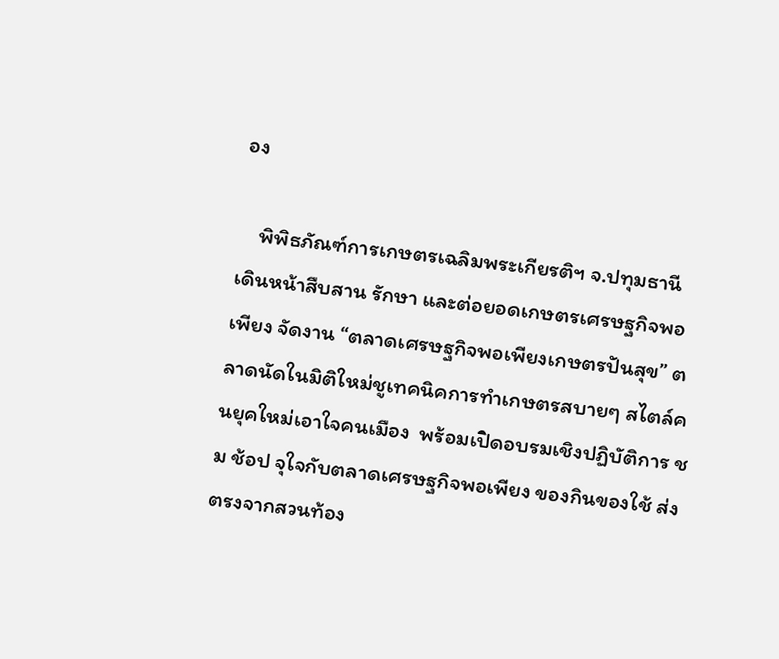อง

    พิพิธภัณฑ์การเกษตรเฉลิมพระเกียรติฯ จ.ปทุมธานี  เดินหน้าสืบสาน รักษา และต่อยอดเกษตรเศรษฐกิจพอเพียง จัดงาน “ตลาดเศรษฐกิจพอเพียงเกษตรปันสุข” ตลาดนัดในมิติใหม่ชูเทคนิคการทำเกษตรสบายๆ สไตล์คนยุคใหม่เอาใจคนเมือง  พร้อมเปิดอบรมเชิงปฏิบัติการ ชม ช้อป จุใจกับตลาดเศรษฐกิจพอเพียง ของกินของใช้ ส่งตรงจากสวนท้อง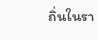ถิ่นในรา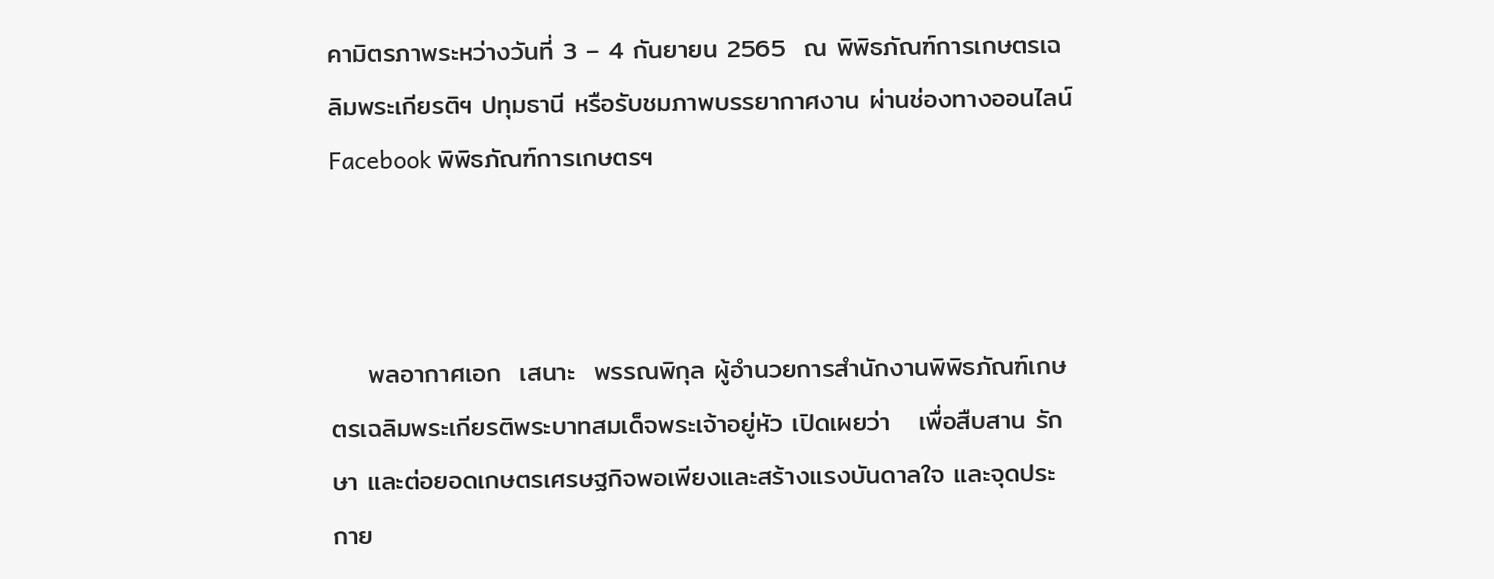คามิตรภาพระหว่างวันที่ 3 – 4 กันยายน 2565  ณ พิพิธภัณฑ์การเกษตรเฉลิมพระเกียรติฯ ปทุมธานี หรือรับชมภาพบรรยากาศงาน ผ่านช่องทางออนไลน์ Facebook พิพิธภัณฑ์การเกษตรฯ



    พลอากาศเอก  เสนาะ  พรรณพิกุล ผู้อำนวยการสำนักงานพิพิธภัณฑ์เกษตรเฉลิมพระเกียรติพระบาทสมเด็จพระเจ้าอยู่หัว เปิดเผยว่า   เพื่อสืบสาน รักษา และต่อยอดเกษตรเศรษฐกิจพอเพียงและสร้างแรงบันดาลใจ และจุดประกาย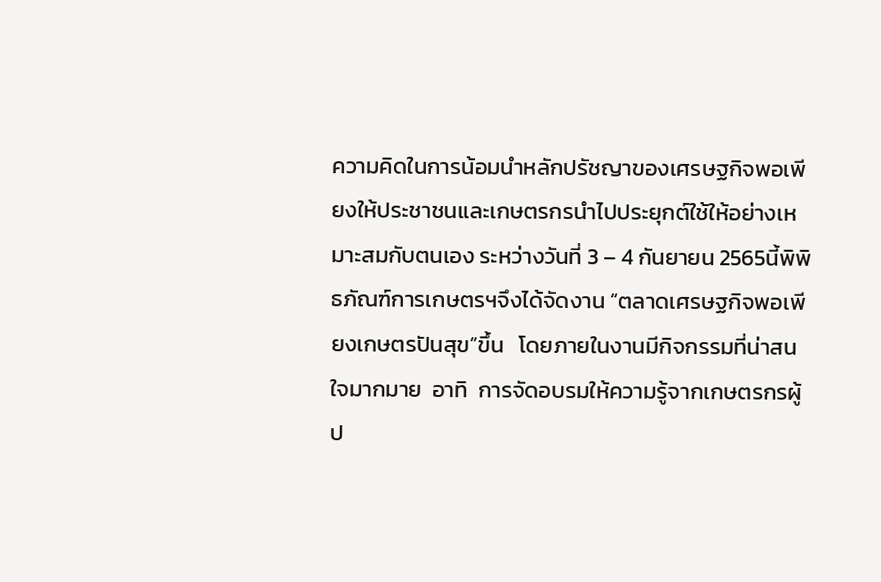ความคิดในการน้อมนำหลักปรัชญาของเศรษฐกิจพอเพียงให้ประชาชนและเกษตรกรนำไปประยุกต์ใช้ให้อย่างเหมาะสมกับตนเอง ระหว่างวันที่ 3 – 4 กันยายน 2565นี้พิพิธภัณฑ์การเกษตรฯจึงได้จัดงาน “ตลาดเศรษฐกิจพอเพียงเกษตรปันสุข”ขึ้น   โดยภายในงานมีกิจกรรมที่น่าสนใจมากมาย  อาทิ  การจัดอบรมให้ความรู้จากเกษตรกรผู้ป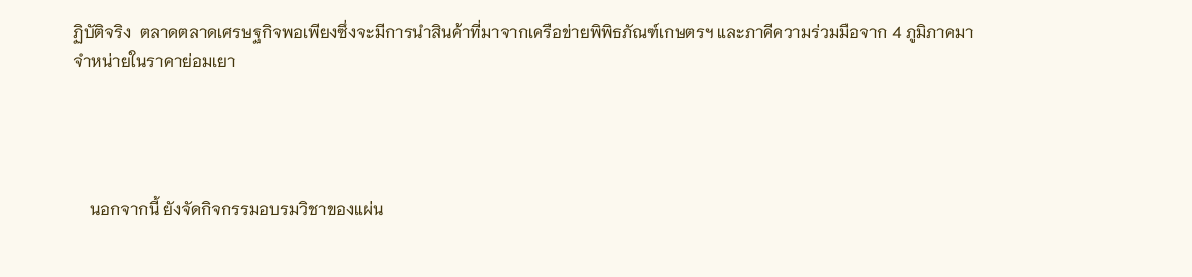ฏิบัติจริง  ตลาดตลาดเศรษฐกิจพอเพียงซึ่งจะมีการนำสินค้าที่มาจากเครือข่ายพิพิธภัณฑ์เกษตรฯ และภาคีความร่วมมือจาก 4 ภูมิภาคมาจำหน่ายในราคาย่อมเยา




    นอกจากนี้ ยังจัดกิจกรรมอบรมวิชาของแผ่น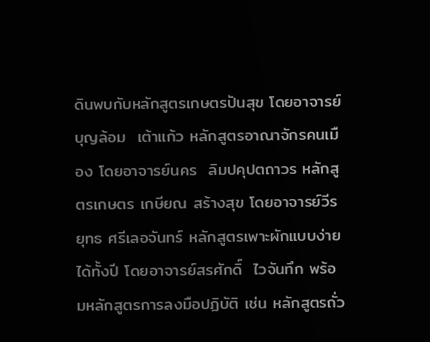ดินพบกับหลักสูตรเกษตรปันสุข โดยอาจารย์บุญล้อม  เต้าแก้ว หลักสูตรอาณาจักรคนเมือง โดยอาจารย์นคร  ลิมปคุปตถาวร หลักสูตรเกษตร เกษียณ สร้างสุข โดยอาจารย์วีรยุทธ ศรีเลอจันทร์ หลักสูตรเพาะผักแบบง่าย ได้ทั้งปี โดยอาจารย์สรศักดิ์  ไวจันทึก พร้อมหลักสูตรการลงมือปฏิบัติ เช่น หลักสูตรถั่ว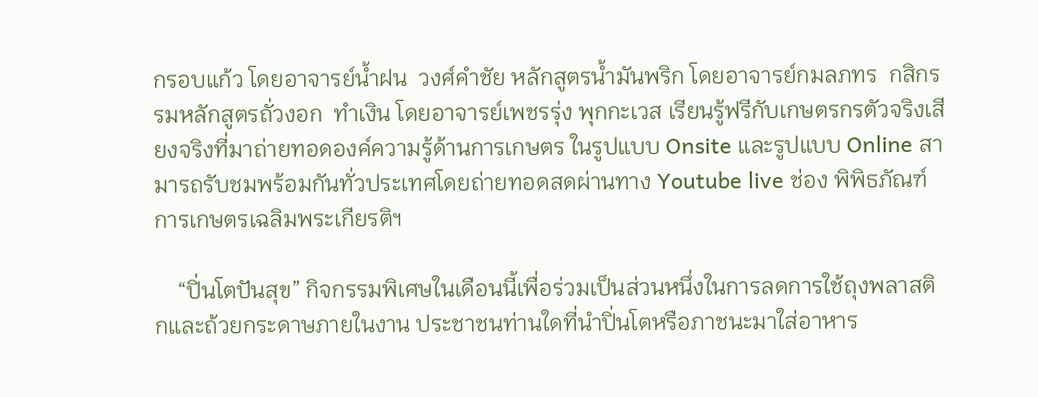กรอบแก้ว โดยอาจารย์น้ำฝน  วงศ์คำชัย หลักสูตรน้ำมันพริก โดยอาจารย์กมลภทร  กสิกรรมหลักสูตรถั่วงอก  ทำเงิน โดยอาจารย์เพชรรุ่ง พุกกะเวส เรียนรู้ฟรีกับเกษตรกรตัวจริงเสียงจริงที่มาถ่ายทอดองค์ความรู้ด้านการเกษตร ในรูปแบบ Onsite และรูปแบบ Online สามารถรับชมพร้อมกันทั่วประเทศโดยถ่ายทอดสดผ่านทาง Youtube live ช่อง พิพิธภัณฑ์การเกษตรเฉลิมพระเกียรติฯ

    “ปิ่นโตปันสุข” กิจกรรมพิเศษในเดือนนี้เพื่อร่วมเป็นส่วนหนึ่งในการลดการใช้ถุงพลาสติกและถ้วยกระดาษภายในงาน ประชาชนท่านใดที่นำปิ่นโตหรือภาชนะมาใส่อาหาร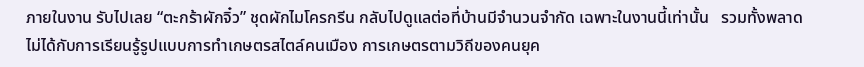ภายในงาน รับไปเลย “ตะกร้าผักจิ๋ว” ชุดผักไมโครกรีน กลับไปดูแลต่อที่บ้านมีจำนวนจำกัด เฉพาะในงานนี้เท่านั้น   รวมทั้งพลาดไม่ได้กับการเรียนรู้รูปแบบการทำเกษตรสไตล์คนเมือง การเกษตรตามวิถีของคนยุค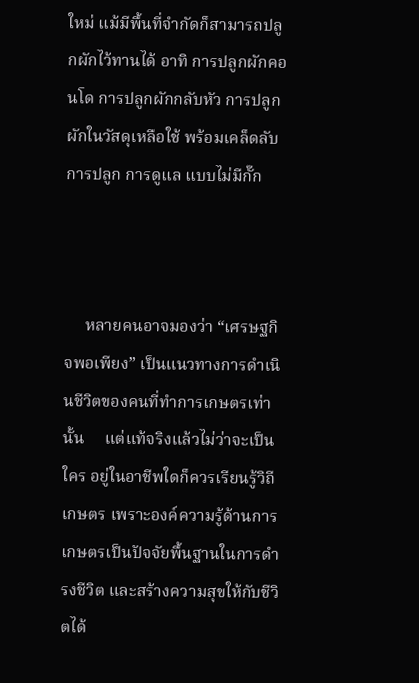ใหม่ แม้มีพื้นที่จำกัดก็สามารถปลูกผักไว้ทานได้ อาทิ การปลูกผักคอนโด การปลูกผักกลับหัว การปลูกผักในวัสดุเหลือใช้ พร้อมเคล็ดลับการปลูก การดูแล แบบไม่มีกั๊ก



     หลายคนอาจมองว่า “เศรษฐกิจพอเพียง” เป็นแนวทางการดำเนินชีวิตของคนที่ทำการเกษตรเท่านั้น     แต่แท้จริงแล้วไม่ว่าจะเป็นใคร อยู่ในอาชีพใดก็ควรเรียนรู้วิถีเกษตร เพราะองค์ความรู้ด้านการเกษตรเป็นปัจจัยพื้นฐานในการดำรงชีวิต และสร้างความสุขให้กับชีวิตได้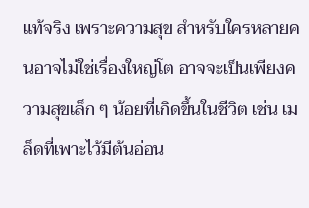แท้จริง เพราะความสุข สำหรับใครหลายคนอาจไม่ใช่เรื่องใหญ่โต อาจจะเป็นเพียงความสุขเล็ก ๆ น้อยที่เกิดขึ้นในชีวิต เช่น เมล็ดที่เพาะไว้มีต้นอ่อน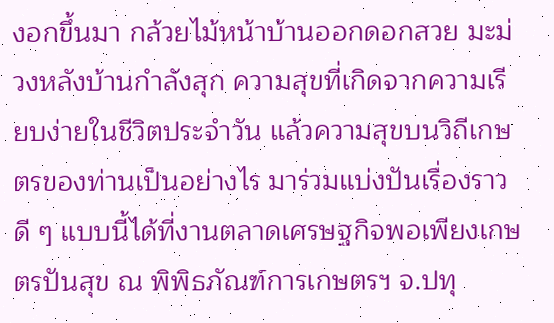งอกขึ้นมา กล้วยไม้หน้าบ้านออกดอกสวย มะม่วงหลังบ้านกำลังสุก ความสุขที่เกิดจากความเรียบง่ายในชีวิตประจำวัน แล้วความสุขบนวิถีเกษตรของท่านเป็นอย่างไร มาร่วมแบ่งปันเรื่องราวดี ๆ แบบนี้ได้ที่งานตลาดเศรษฐกิจพอเพียงเกษตรปันสุข ณ พิพิธภัณฑ์การเกษตรฯ จ.ปทุ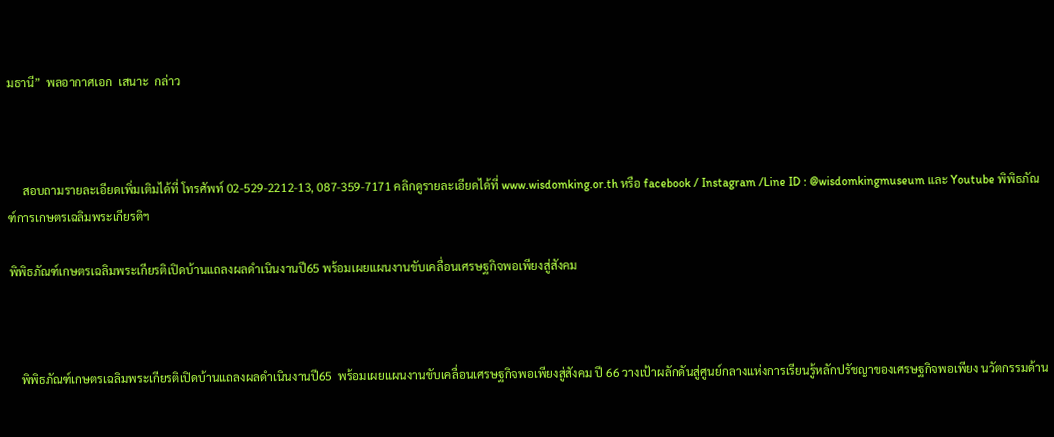มธานี”  พลอากาศเอก  เสนาะ  กล่าว



     สอบถามรายละเอียดเพิ่มเติมได้ที่ โทรศัพท์ 02-529-2212-13, 087-359-7171 คลิกดูรายละเอียดได้ที่ www.wisdomking.or.th หรือ facebook / Instagram /Line ID : @wisdomkingmuseum และ Youtube พิพิธภัณฑ์การเกษตรเฉลิมพระเกียรติฯ

พิพิธภัณฑ์เกษตรเฉลิมพระเกียรติเปิดบ้านแถลงผลดำเนินงานปี65 พร้อมเผยแผนงานขับเคลื่อนเศรษฐกิจพอเพียงสู่สังคม



    พิพิธภัณฑ์เกษตรเฉลิมพระเกียรติเปิดบ้านแถลงผลดำเนินงานปี65  พร้อมเผยแผนงานขับเคลื่อนเศรษฐกิจพอเพียงสู่สังคม ปี 66 วางเป้าผลักดันสู่ศูนย์กลางแห่งการเรียนรู้หลักปรัชญาของเศรษฐกิจพอเพียง นวัตกรรมด้าน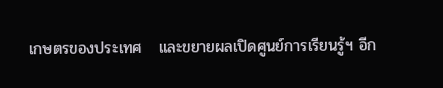เกษตรของประเทศ   และขยายผลเปิดศูนย์การเรียนรู้ฯ อีก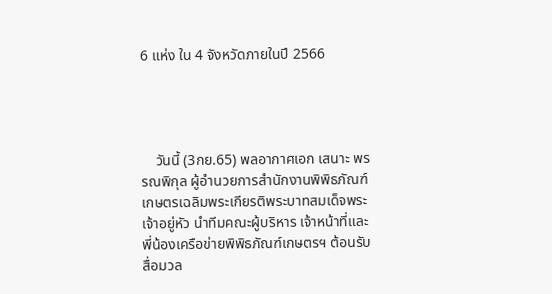6 แห่ง ใน 4 จังหวัดภายในปี 2566




    วันนี้ (3กย.65) พลอากาศเอก เสนาะ พรรณพิกุล ผู้อำนวยการสำนักงานพิพิธภัณฑ์เกษตรเฉลิมพระเกียรติพระบาทสมเด็จพระเจ้าอยู่หัว นำทีมคณะผู้บริหาร เจ้าหน้าที่และพี่น้องเครือข่ายพิพิธภัณฑ์เกษตรฯ ต้อนรับสื่อมวล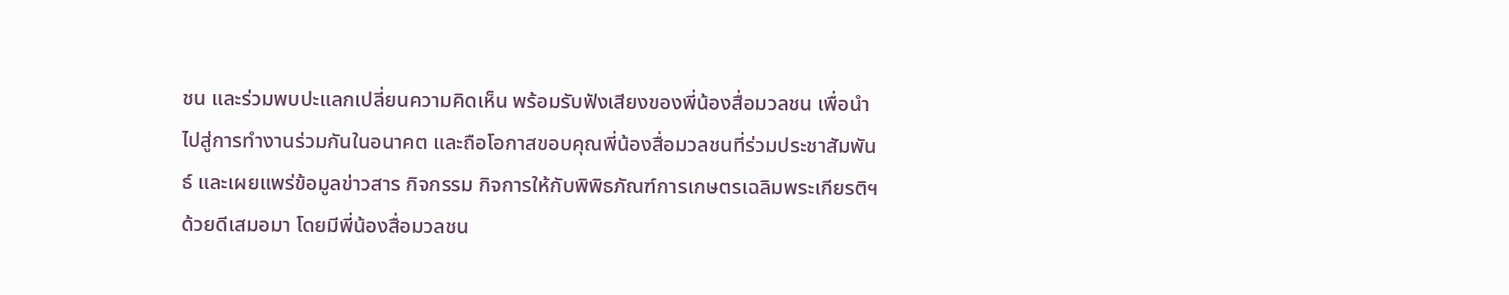ชน และร่วมพบปะแลกเปลี่ยนความคิดเห็น พร้อมรับฟังเสียงของพี่น้องสื่อมวลชน เพื่อนำไปสู่การทำงานร่วมกันในอนาคต และถือโอกาสขอบคุณพี่น้องสื่อมวลชนที่ร่วมประชาสัมพันธ์ และเผยแพร่ข้อมูลข่าวสาร กิจกรรม กิจการให้กับพิพิธภัณฑ์การเกษตรเฉลิมพระเกียรติฯ ด้วยดีเสมอมา โดยมีพี่น้องสื่อมวลชน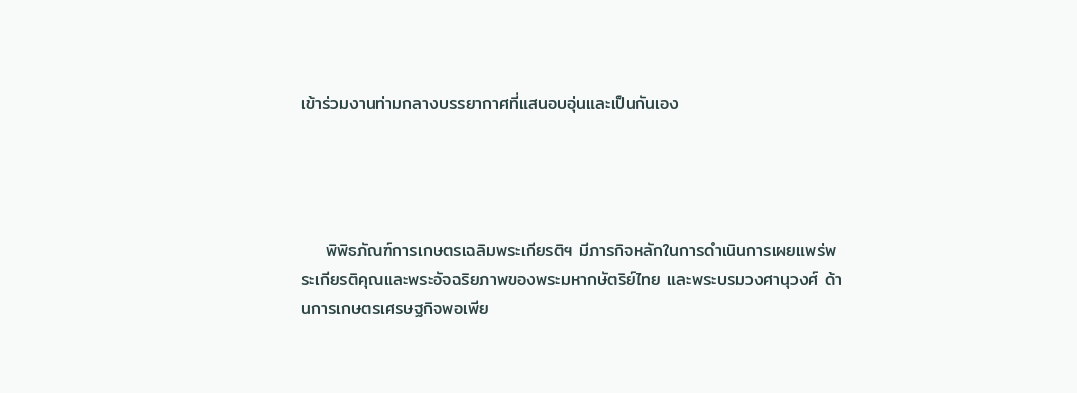เข้าร่วมงานท่ามกลางบรรยากาศที่แสนอบอุ่นและเป็นกันเอง




    พิพิธภัณฑ์การเกษตรเฉลิมพระเกียรติฯ มีภารกิจหลักในการดำเนินการเผยแพร่พระเกียรติคุณและพระอัจฉริยภาพของพระมหากษัตริย์ไทย และพระบรมวงศานุวงศ์ ด้านการเกษตรเศรษฐกิจพอเพีย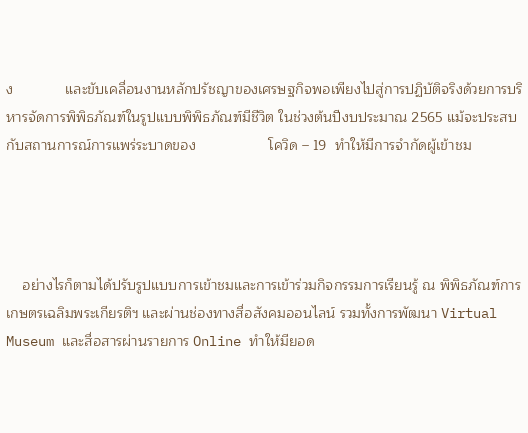ง             และขับเคลื่อนงานหลักปรัชญาของเศรษฐกิจพอเพียงไปสู่การปฏิบัติจริงด้วยการบริหารจัดการพิพิธภัณฑ์ในรูปแบบพิพิธภัณฑ์มีชีวิต ในช่วงต้นปีงบประมาณ 2565 แม้จะประสบกับสถานการณ์การแพร่ระบาดของ                  โควิด – 19  ทำให้มีการจำกัดผู้เข้าชม




    อย่างไรก็ตามได้ปรับรูปแบบการเข้าชมและการเข้าร่วมกิจกรรมการเรียนรู้ ณ พิพิธภัณฑ์การเกษตรเฉลิมพระเกียรติฯ และผ่านช่องทางสื่อสังคมออนไลน์ รวมทั้งการพัฒนา Virtual Museum และสื่อสารผ่านรายการ Online ทำให้มียอด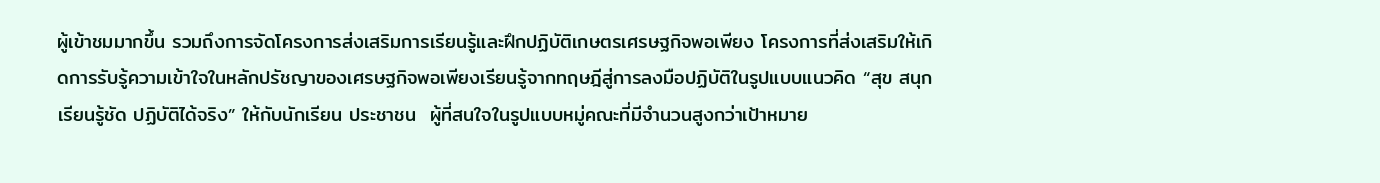ผู้เข้าชมมากขึ้น รวมถึงการจัดโครงการส่งเสริมการเรียนรู้และฝึกปฏิบัติเกษตรเศรษฐกิจพอเพียง โครงการที่ส่งเสริมให้เกิดการรับรู้ความเข้าใจในหลักปรัชญาของเศรษฐกิจพอเพียงเรียนรู้จากทฤษฎีสู่การลงมือปฏิบัติในรูปแบบแนวคิด “สุข สนุก เรียนรู้ชัด ปฏิบัติได้จริง” ให้กับนักเรียน ประชาชน  ผู้ที่สนใจในรูปแบบหมู่คณะที่มีจำนวนสูงกว่าเป้าหมาย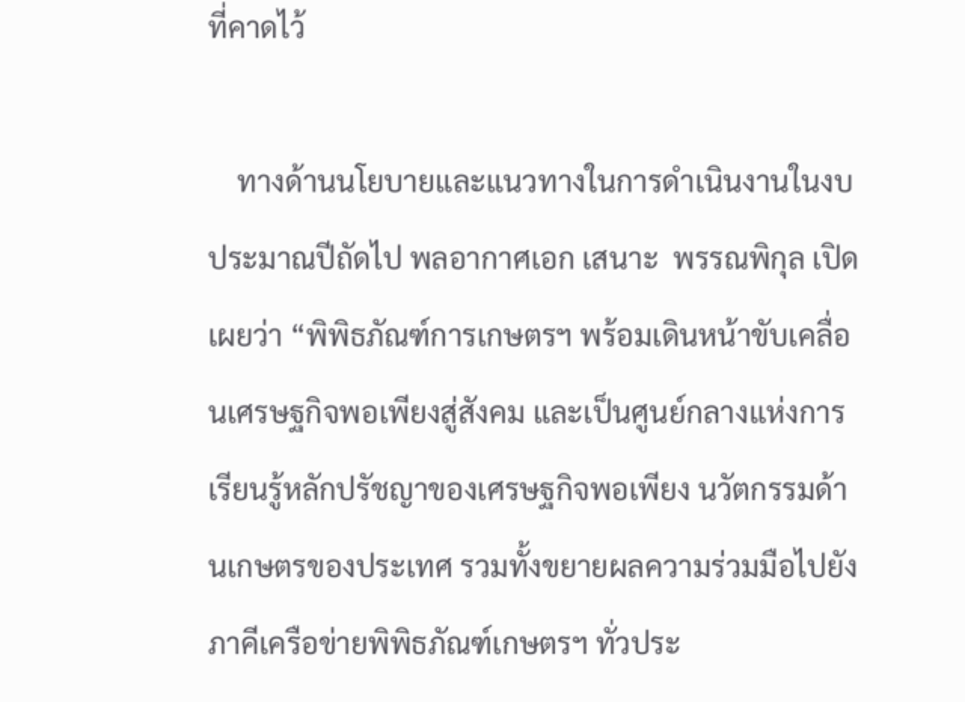ที่คาดไว้

    ทางด้านนโยบายและแนวทางในการดำเนินงานในงบประมาณปีถัดไป พลอากาศเอก เสนาะ  พรรณพิกุล เปิดเผยว่า “พิพิธภัณฑ์การเกษตรฯ พร้อมเดินหน้าขับเคลื่อนเศรษฐกิจพอเพียงสู่สังคม และเป็นศูนย์กลางแห่งการเรียนรู้หลักปรัชญาของเศรษฐกิจพอเพียง นวัตกรรมด้านเกษตรของประเทศ รวมทั้งขยายผลความร่วมมือไปยังภาคีเครือข่ายพิพิธภัณฑ์เกษตรฯ ทั่วประ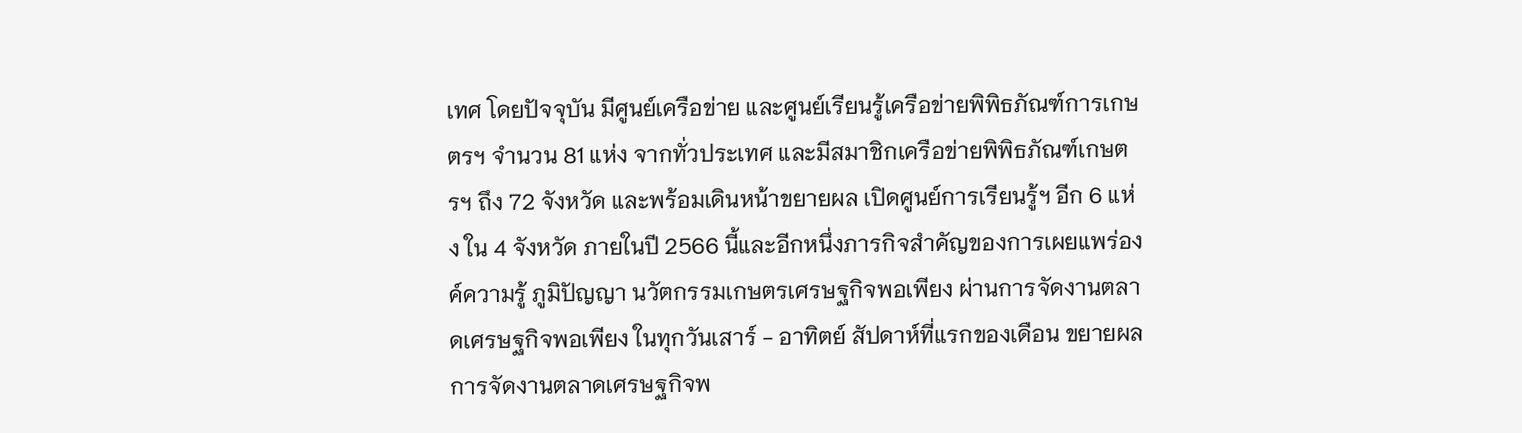เทศ โดยปัจจุบัน มีศูนย์เครือข่าย และศูนย์เรียนรู้เครือข่ายพิพิธภัณฑ์การเกษตรฯ จำนวน 81 แห่ง จากทั่วประเทศ และมีสมาชิกเครือข่ายพิพิธภัณฑ์เกษตรฯ ถึง 72 จังหวัด และพร้อมเดินหน้าขยายผล เปิดศูนย์การเรียนรู้ฯ อีก 6 แห่ง ใน 4 จังหวัด ภายในปี 2566 นี้และอีกหนึ่งภารกิจสำคัญของการเผยแพร่องค์ความรู้ ภูมิปัญญา นวัตกรรมเกษตรเศรษฐกิจพอเพียง ผ่านการจัดงานตลาดเศรษฐกิจพอเพียง ในทุกวันเสาร์ - อาทิตย์ สัปดาห์ที่แรกของเดือน ขยายผลการจัดงานตลาดเศรษฐกิจพ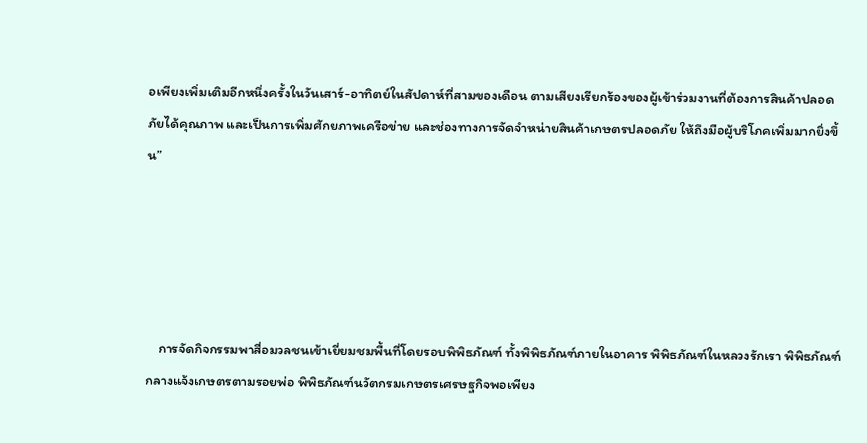อเพียงเพิ่มเติมอีกหนึ่งครั้งในวันเสาร์-อาทิตย์ในสัปดาห์ที่สามของเดือน ตามเสียงเรียกร้องของผู้เข้าร่วมงานที่ต้องการสินค้าปลอดภัยได้คุณภาพ และเป็นการเพิ่มศักยภาพเครือข่าย และช่องทางการจัดจำหน่ายสินค้าเกษตรปลอดภัย ให้ถึงมือผู้บริโภคเพิ่มมากยิ่งขึ้น”





    การจัดกิจกรรมพาสื่อมวลชนเข้าเยี่ยมชมพื้นที่โดยรอบพิพิธภัณฑ์ ทั้งพิพิธภัณฑ์ภายในอาคาร พิพิธภัณฑ์ในหลวงรักเรา พิพิธภัณฑ์กลางแจ้งเกษตรตามรอยพ่อ พิพิธภัณฑ์นวัตกรมเกษตรเศรษฐกิจพอเพียง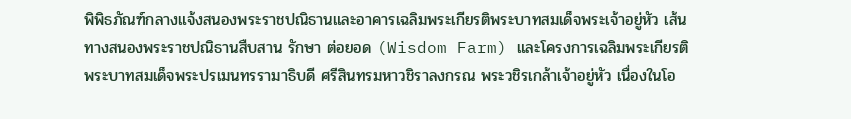พิพิธภัณฑ์กลางแจ้งสนองพระราชปณิธานและอาคารเฉลิมพระเกียรติพระบาทสมเด็จพระเจ้าอยู่หัว เส้นทางสนองพระราชปณิธานสืบสาน รักษา ต่อยอด (Wisdom Farm) และโครงการเฉลิมพระเกียรติพระบาทสมเด็จพระปรเมนทรรามาธิบดี ศรีสินทรมหาวชิราลงกรณ พระวชิรเกล้าเจ้าอยู่หัว เนื่องในโอ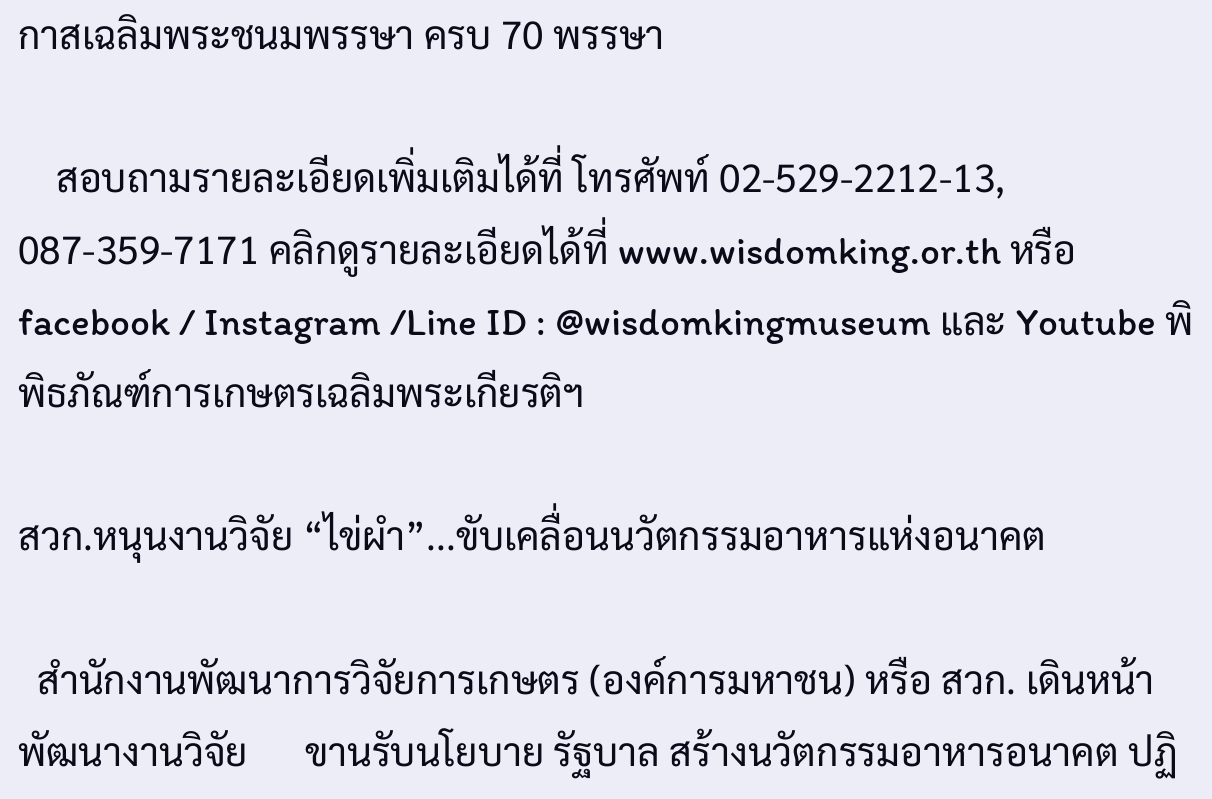กาสเฉลิมพระชนมพรรษา ครบ 70 พรรษา

    สอบถามรายละเอียดเพิ่มเติมได้ที่ โทรศัพท์ 02-529-2212-13, 087-359-7171 คลิกดูรายละเอียดได้ที่ www.wisdomking.or.th หรือ facebook / Instagram /Line ID : @wisdomkingmuseum และ Youtube พิพิธภัณฑ์การเกษตรเฉลิมพระเกียรติฯ

สวก.หนุนงานวิจัย “ไข่ผำ”...ขับเคลื่อนนวัตกรรมอาหารแห่งอนาคต

  สำนักงานพัฒนาการวิจัยการเกษตร (องค์การมหาชน) หรือ สวก. เดินหน้าพัฒนางานวิจัย      ขานรับนโยบาย รัฐบาล สร้างนวัตกรรมอาหารอนาคต ปฏิ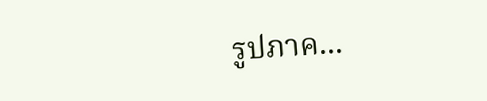รูปภาค...